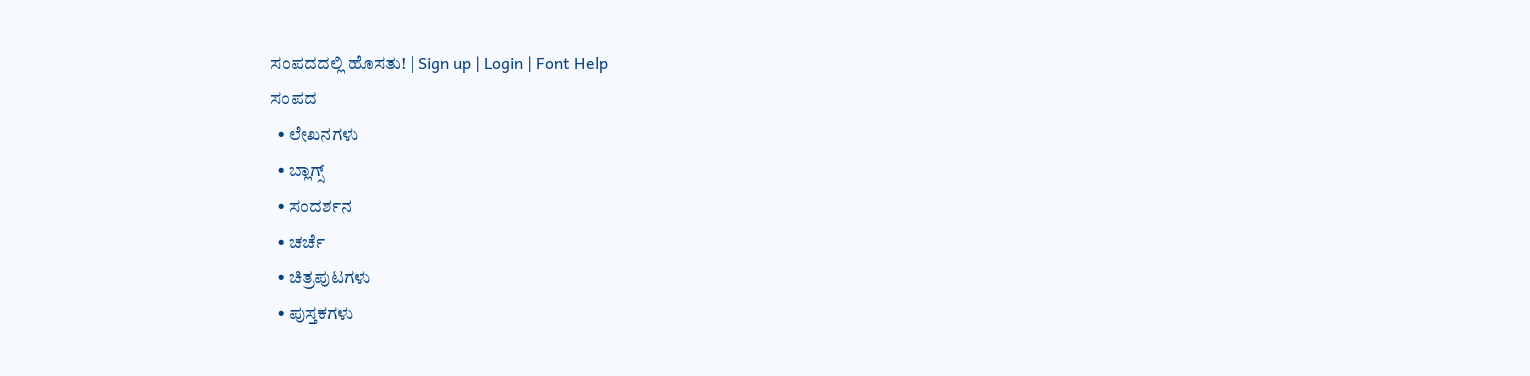ಸಂಪದದಲ್ಲಿ ಹೊಸತು! | Sign up | Login | Font Help
ಸಂಪದ
  • ಲೇಖನಗಳು
  • ಬ್ಲಾಗ್ಸ್
  • ಸಂದರ್ಶನ
  • ಚರ್ಚೆ
  • ಚಿತ್ರಪುಟಗಳು
  • ಪುಸ್ತಕಗಳು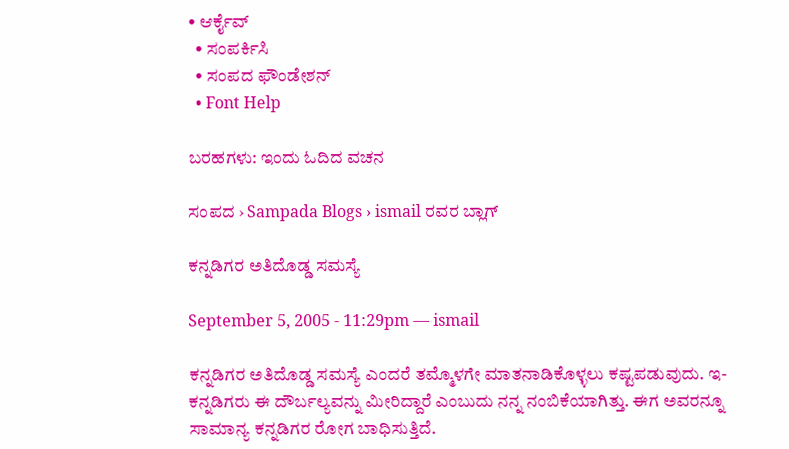• ಆರ್ಕೈವ್
  • ಸಂಪರ್ಕಿಸಿ
  • ಸಂಪದ ಫೌಂಡೇಶನ್
  • Font Help

ಬರಹಗಳು: ಇಂದು ಓದಿದ ವಚನ

ಸಂಪದ › Sampada Blogs › ismail ರವರ ಬ್ಲಾಗ್

ಕನ್ನಡಿಗರ ಅತಿದೊಡ್ಡ ಸಮಸ್ಯೆ

September 5, 2005 - 11:29pm — ismail

ಕನ್ನಡಿಗರ ಅತಿದೊಡ್ಡ ಸಮಸ್ಯೆ ಎಂದರೆ ತಮ್ಮೊಳಗೇ ಮಾತನಾಡಿಕೊಳ್ಳಲು ಕಷ್ಟಪಡುವುದು. ಇ-ಕನ್ನಡಿಗರು ಈ ದೌರ್ಬಲ್ಯವನ್ನು ಮೀರಿದ್ದಾರೆ ಎಂಬುದು ನನ್ನ ನಂಬಿಕೆಯಾಗಿತ್ತು. ಈಗ ಅವರನ್ನೂ ಸಾಮಾನ್ಯ ಕನ್ನಡಿಗರ ರೋಗ ಬಾಧಿಸುತ್ತಿದೆ.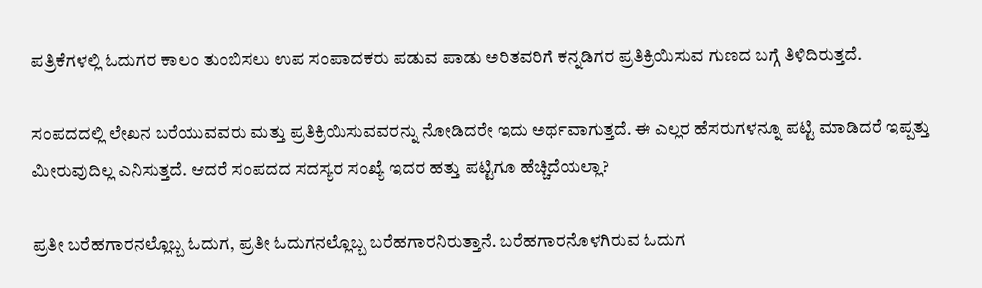ಪತ್ರಿಕೆಗಳಲ್ಲಿ ಓದುಗರ ಕಾಲಂ ತುಂಬಿಸಲು ಉಪ ಸಂಪಾದಕರು ಪಡುವ ಪಾಡು ಅರಿತವರಿಗೆ ಕನ್ನಡಿಗರ ಪ್ರತಿಕ್ರಿಯಿಸುವ ಗುಣದ ಬಗ್ಗೆ ತಿಳಿದಿರುತ್ತದೆ.

ಸಂಪದದಲ್ಲಿ ಲೇಖನ ಬರೆಯುವವರು ಮತ್ತು ಪ್ರತಿಕ್ರಿಯಿಸುವವರನ್ನು ನೋಡಿದರೇ ಇದು ಅರ್ಥವಾಗುತ್ತದೆ. ಈ ಎಲ್ಲರ ಹೆಸರುಗಳನ್ನೂ ಪಟ್ಟಿ ಮಾಡಿದರೆ ಇಪ್ಪತ್ತು ಮೀರುವುದಿಲ್ಲ ಎನಿಸುತ್ತದೆ. ಆದರೆ ಸಂಪದದ ಸದಸ್ಯರ ಸಂಖ್ಯೆ ಇದರ ಹತ್ತು ಪಟ್ಟಿಗೂ ಹೆಚ್ಚಿದೆಯಲ್ಲಾ?

ಪ್ರತೀ ಬರೆಹಗಾರನಲ್ಲೊಬ್ಬ ಓದುಗ, ಪ್ರತೀ ಓದುಗನಲ್ಲೊಬ್ಬ ಬರೆಹಗಾರನಿರುತ್ತಾನೆ. ಬರೆಹಗಾರನೊಳಗಿರುವ ಓದುಗ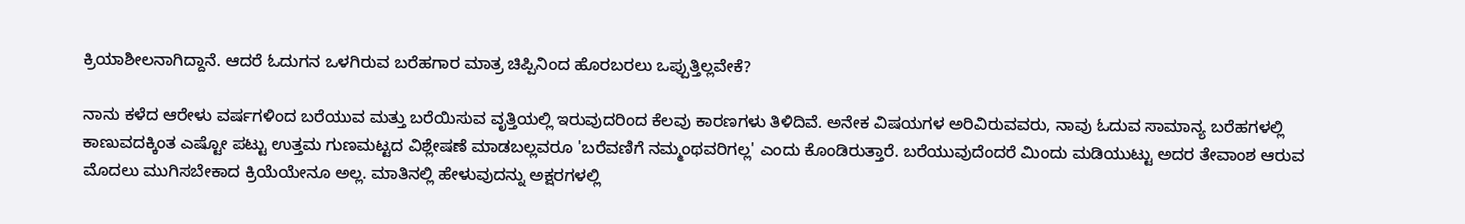ಕ್ರಿಯಾಶೀಲನಾಗಿದ್ದಾನೆ. ಆದರೆ ಓದುಗನ ಒಳಗಿರುವ ಬರೆಹಗಾರ ಮಾತ್ರ ಚಿಪ್ಪಿನಿಂದ ಹೊರಬರಲು ಒಪ್ಪುತ್ತಿಲ್ಲವೇಕೆ?

ನಾನು ಕಳೆದ ಆರೇಳು ವರ್ಷಗಳಿಂದ ಬರೆಯುವ ಮತ್ತು ಬರೆಯಿಸುವ ವೃತ್ತಿಯಲ್ಲಿ ಇರುವುದರಿಂದ ಕೆಲವು ಕಾರಣಗಳು ತಿಳಿದಿವೆ. ಅನೇಕ ವಿಷಯಗಳ ಅರಿವಿರುವವರು, ನಾವು ಓದುವ ಸಾಮಾನ್ಯ ಬರೆಹಗಳಲ್ಲಿ ಕಾಣುವದಕ್ಕಿಂತ ಎಷ್ಟೋ ಪಟ್ಟು ಉತ್ತಮ ಗುಣಮಟ್ಟದ ವಿಶ್ಲೇಷಣೆ ಮಾಡಬಲ್ಲವರೂ 'ಬರೆವಣಿಗೆ ನಮ್ಮಂಥವರಿಗಲ್ಲ' ಎಂದು ಕೊಂಡಿರುತ್ತಾರೆ. ಬರೆಯುವುದೆಂದರೆ ಮಿಂದು ಮಡಿಯುಟ್ಟು ಅದರ ತೇವಾಂಶ ಆರುವ ಮೊದಲು ಮುಗಿಸಬೇಕಾದ ಕ್ರಿಯೆಯೇನೂ ಅಲ್ಲ. ಮಾತಿನಲ್ಲಿ ಹೇಳುವುದನ್ನು ಅಕ್ಷರಗಳಲ್ಲಿ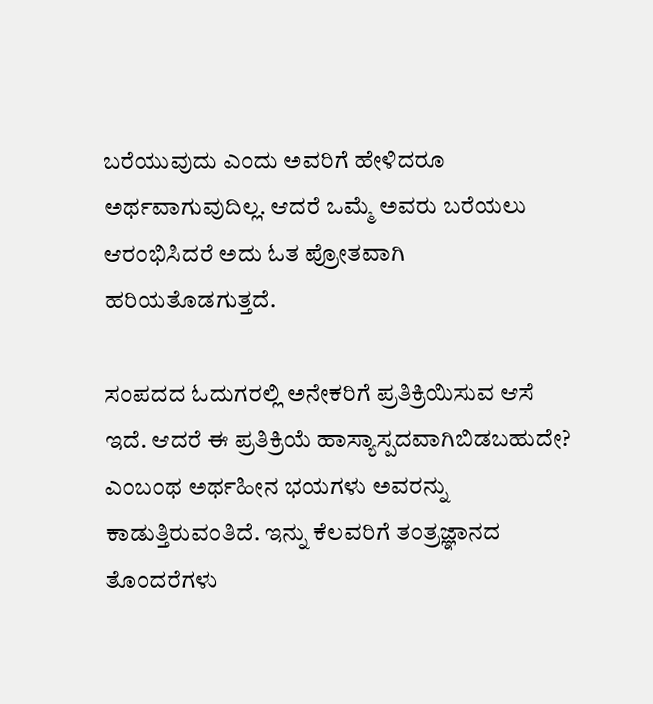ಬರೆಯುವುದು ಎಂದು ಅವರಿಗೆ ಹೇಳಿದರೂ ಅರ್ಥವಾಗುವುದಿಲ್ಲ. ಆದರೆ ಒಮ್ಮೆ ಅವರು ಬರೆಯಲು ಆರಂಭಿಸಿದರೆ ಅದು ಓತ ಪ್ರೋತವಾಗಿ ಹರಿಯತೊಡಗುತ್ತದೆ.

ಸಂಪದದ ಓದುಗರಲ್ಲಿ ಅನೇಕರಿಗೆ ಪ್ರತಿಕ್ರಿಯಿಸುವ ಆಸೆ ಇದೆ. ಆದರೆ ಈ ಪ್ರತಿಕ್ರಿಯೆ ಹಾಸ್ಯಾಸ್ಪದವಾಗಿಬಿಡಬಹುದೇ? ಎಂಬಂಥ ಅರ್ಥಹೀನ ಭಯಗಳು ಅವರನ್ನು ಕಾಡುತ್ತಿರುವಂತಿದೆ. ಇನ್ನು ಕೆಲವರಿಗೆ ತಂತ್ರಜ್ಞಾನದ ತೊಂದರೆಗಳು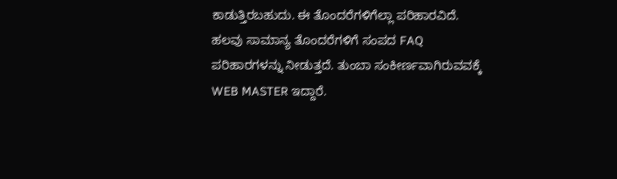ಕಾಡುತ್ತಿರಬಹುದು. ಈ ತೊಂದರೆಗಳಿಗೆಲ್ಲಾ ಪರಿಹಾರವಿದೆ. ಹಲವು ಸಾಮಾನ್ಯ ತೊಂದರೆಗಳಿಗೆ ಸಂಪದ FAQ ಪರಿಹಾರಗಳನ್ನು ನೀಡುತ್ತದೆ. ತುಂಬಾ ಸಂಕೀರ್ಣವಾಗಿರುವವಕ್ಕೆ WEB MASTER ಇದ್ದಾರೆ.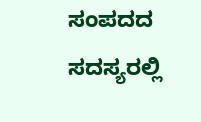ಸಂಪದದ ಸದಸ್ಯರಲ್ಲಿ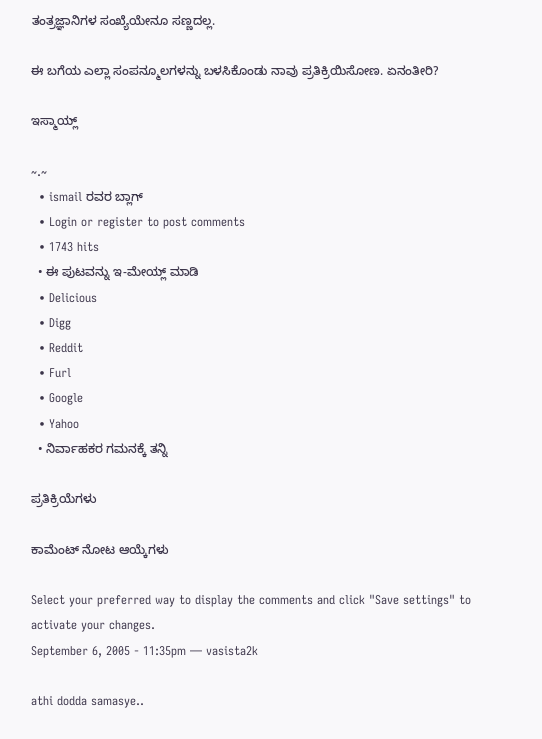ತಂತ್ರಜ್ಞಾನಿಗಳ ಸಂಖ್ಯೆಯೇನೂ ಸಣ್ಣದಲ್ಲ.

ಈ ಬಗೆಯ ಎಲ್ಲಾ ಸಂಪನ್ಮೂಲಗಳನ್ನು ಬಳಸಿಕೊಂಡು ನಾವು ಪ್ರತಿಕ್ರಿಯಿಸೋಣ. ಏನಂತೀರಿ?

ಇಸ್ಮಾಯ್ಲ್

~.~
  • ismail ರವರ ಬ್ಲಾಗ್
  • Login or register to post comments
  • 1743 hits
  • ಈ ಪುಟವನ್ನು ಇ-ಮೇಯ್ಲ್ ಮಾಡಿ
  • Delicious
  • Digg
  • Reddit
  • Furl
  • Google
  • Yahoo
  • ನಿರ್ವಾಹಕರ ಗಮನಕ್ಕೆ ತನ್ನಿ

ಪ್ರತಿಕ್ರಿಯೆಗಳು

ಕಾಮೆಂಟ್ ನೋಟ ಆಯ್ಕೆಗಳು

Select your preferred way to display the comments and click "Save settings" to activate your changes.
September 6, 2005 - 11:35pm — vasista2k

athi dodda samasye..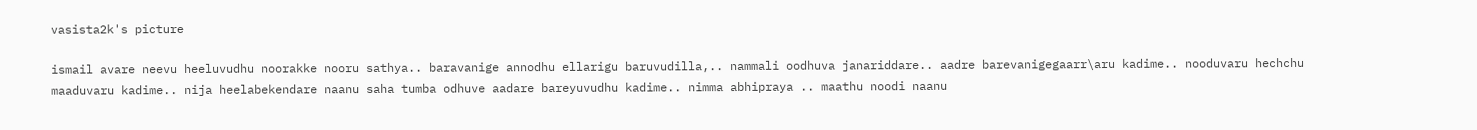vasista2k's picture

ismail avare neevu heeluvudhu noorakke nooru sathya.. baravanige annodhu ellarigu baruvudilla,.. nammali oodhuva janariddare.. aadre barevanigegaarr\aru kadime.. nooduvaru hechchu maaduvaru kadime.. nija heelabekendare naanu saha tumba odhuve aadare bareyuvudhu kadime.. nimma abhipraya .. maathu noodi naanu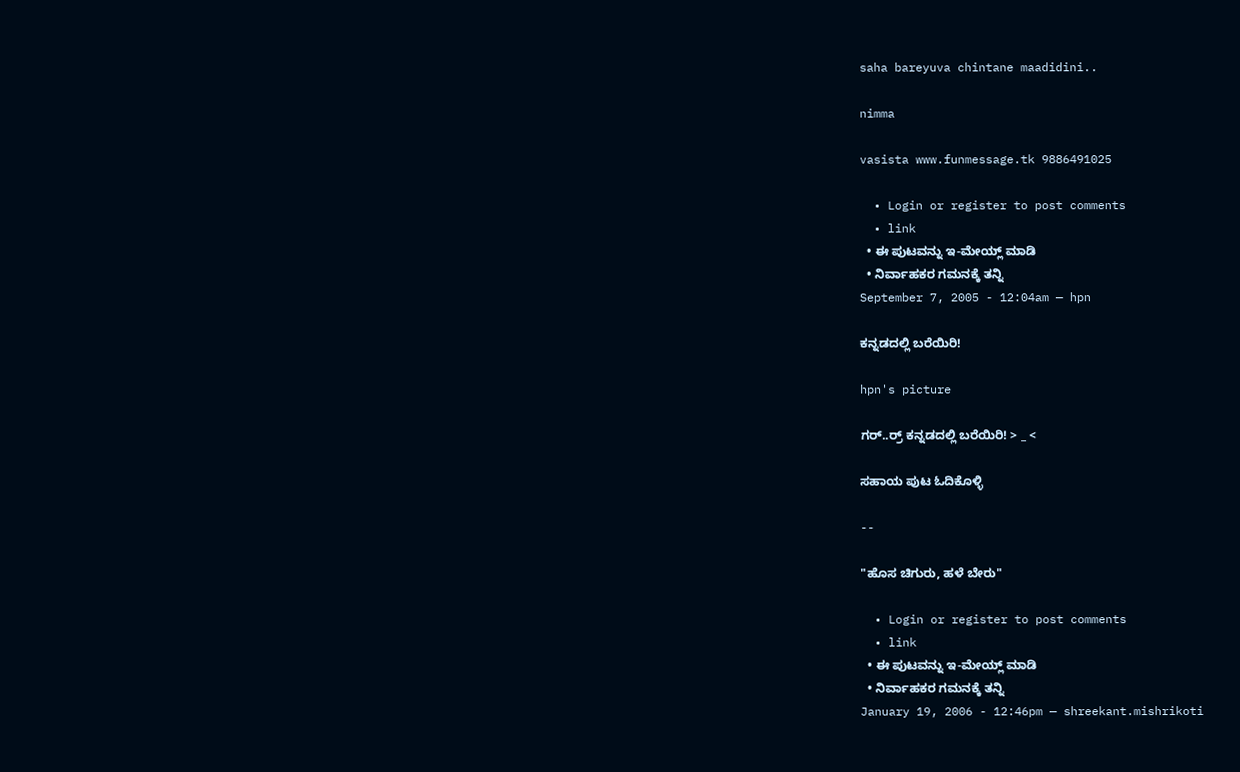saha bareyuva chintane maadidini..

nimma

vasista www.funmessage.tk 9886491025

  • Login or register to post comments
  • link
  • ಈ ಪುಟವನ್ನು ಇ-ಮೇಯ್ಲ್ ಮಾಡಿ
  • ನಿರ್ವಾಹಕರ ಗಮನಕ್ಕೆ ತನ್ನಿ
September 7, 2005 - 12:04am — hpn

ಕನ್ನಡದಲ್ಲಿ ಬರೆಯಿರಿ!

hpn's picture

ಗರ್..ರ್ರ್ ಕನ್ನಡದಲ್ಲಿ ಬರೆಯಿರಿ! > _ <

ಸಹಾಯ ಪುಟ ಓದಿಕೊಳ್ಳಿ

--

"ಹೊಸ ಚಿಗುರು, ಹಳೆ ಬೇರು"

  • Login or register to post comments
  • link
  • ಈ ಪುಟವನ್ನು ಇ-ಮೇಯ್ಲ್ ಮಾಡಿ
  • ನಿರ್ವಾಹಕರ ಗಮನಕ್ಕೆ ತನ್ನಿ
January 19, 2006 - 12:46pm — shreekant.mishrikoti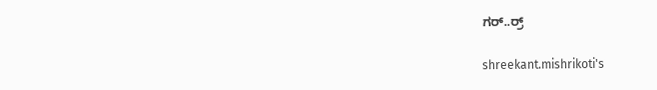ಗರ್..ರ್ರ್

shreekant.mishrikoti's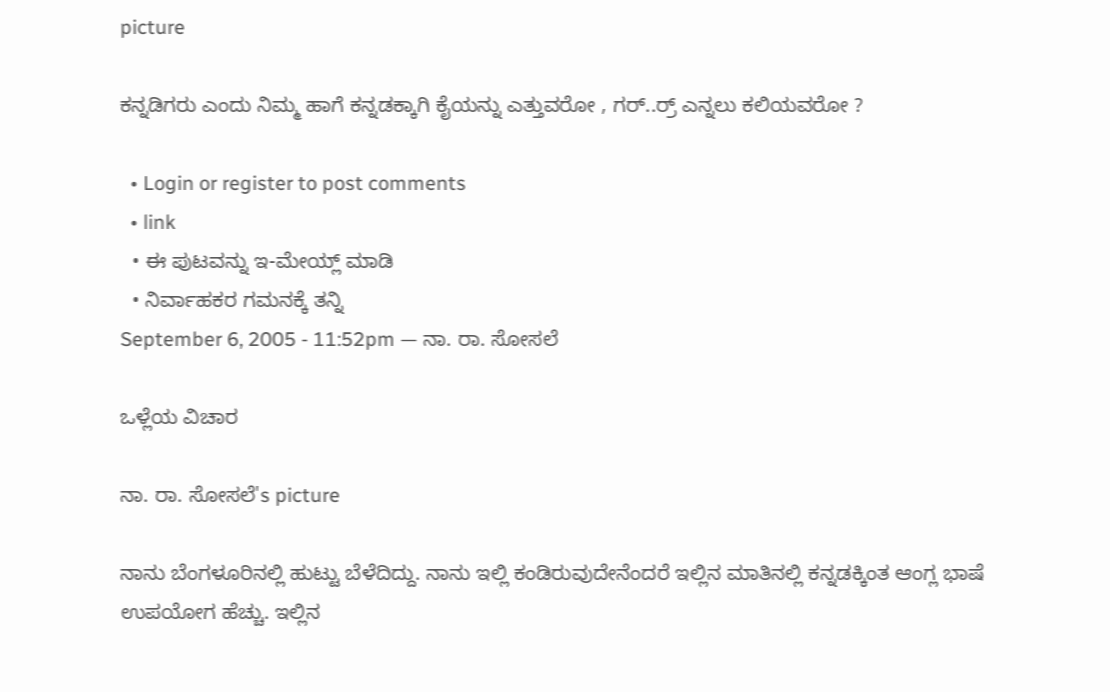picture

ಕನ್ನಡಿಗರು ಎಂದು ನಿಮ್ಮ ಹಾಗೆ ಕನ್ನಡಕ್ಕಾಗಿ ಕೈಯನ್ನು ಎತ್ತುವರೋ , ಗರ್..ರ್ರ್ ಎನ್ನಲು ಕಲಿಯವರೋ ?

  • Login or register to post comments
  • link
  • ಈ ಪುಟವನ್ನು ಇ-ಮೇಯ್ಲ್ ಮಾಡಿ
  • ನಿರ್ವಾಹಕರ ಗಮನಕ್ಕೆ ತನ್ನಿ
September 6, 2005 - 11:52pm — ನಾ. ರಾ. ಸೋಸಲೆ

ಒಳ್ಲೆಯ ವಿಚಾರ

ನಾ. ರಾ. ಸೋಸಲೆ's picture

ನಾನು ಬೆಂಗಳೂರಿನಲ್ಲಿ ಹುಟ್ಟು ಬೆಳೆದಿದ್ದು. ನಾನು ಇಲ್ಲಿ ಕಂಡಿರುವುದೇನೆಂದರೆ ಇಲ್ಲಿನ ಮಾತಿನಲ್ಲಿ ಕನ್ನಡಕ್ಕಿಂತ ಆಂಗ್ಲ ಭಾಷೆ ಉಪಯೋಗ ಹೆಚ್ಚು. ಇಲ್ಲಿನ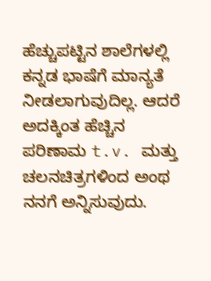ಹೆಚ್ಚುಪಟ್ಟಿನ ಶಾಲೆಗಳಲ್ಲಿ ಕನ್ನಡ ಭಾಷೆಗೆ ಮಾನ್ಯತೆ ನೀಡಲಾಗುವುದಿಲ್ಲ. ಆದರೆ ಅದಕ್ಕಿಂತ ಹೆಚ್ಚಿನ ಪರಿಣಾಮ t.v. ಮತ್ತು ಚಲನಚಿತ್ರಗಳಿಂದ ಅಂಥ ನನಗೆ ಅನ್ನಿಸುವುದು.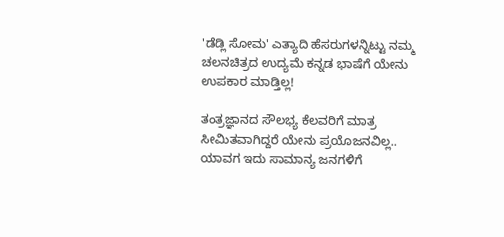'ಡೆಡ್ಲಿ ಸೋಮ' ಎತ್ಯಾದಿ ಹೆಸರುಗಳನ್ನಿಟ್ಟು ನಮ್ಮ ಚಲನಚಿತ್ರದ ಉದ್ಯಮೆ ಕನ್ನಡ ಭಾಷೆಗೆ ಯೇನು ಉಪಕಾರ ಮಾಡ್ತಿಲ್ಲ‌!

ತಂತ್ರಜ್ಞಾನದ ಸೌಲಭ್ಯ ಕೆಲವರಿಗೆ ಮಾತ್ರ ಸೀಮಿತವಾಗಿದ್ದರೆ ಯೇನು ಪ್ರಯೊಜನವಿಲ್ಲ.. ಯಾವಗ ಇದು ಸಾಮಾನ್ಯ ಜನಗಳಿಗೆ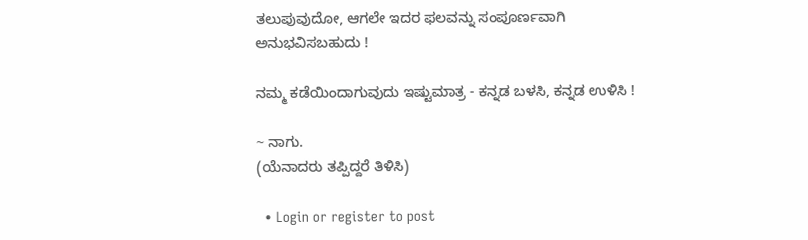ತಲುಪುವುದೋ, ಆಗಲೇ ಇದರ ಫಲವನ್ನು ಸಂಪೂರ್ಣವಾಗಿ ಅನುಭವಿಸಬಹುದು !

ನಮ್ಮ ಕಡೆಯಿಂದಾಗುವುದು ಇಷ್ಟುಮಾತ್ರ - ಕನ್ನಡ ಬಳಸಿ, ಕನ್ನಡ ಉಳಿಸಿ !

~ ನಾಗು.
(ಯೆನಾದರು ತಪ್ಪಿದ್ದರೆ ತಿಳಿಸಿ)

  • Login or register to post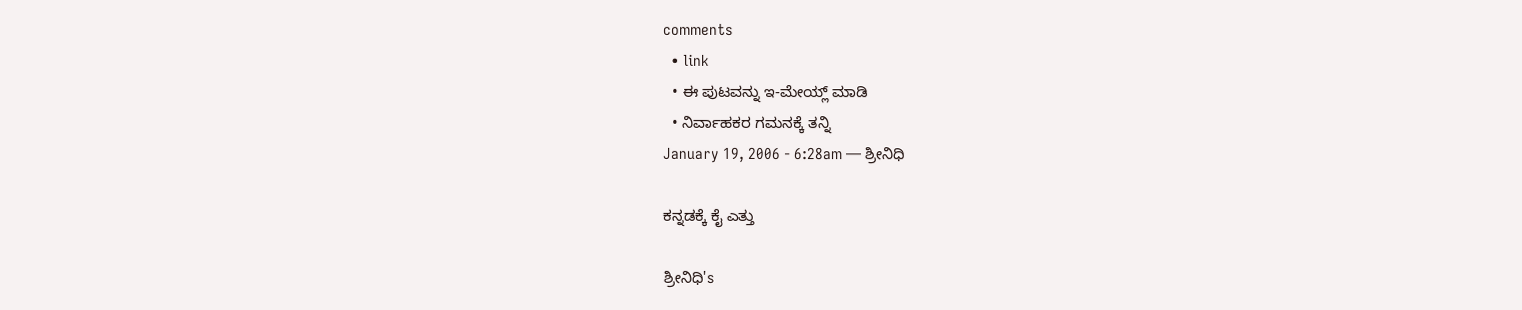comments
  • link
  • ಈ ಪುಟವನ್ನು ಇ-ಮೇಯ್ಲ್ ಮಾಡಿ
  • ನಿರ್ವಾಹಕರ ಗಮನಕ್ಕೆ ತನ್ನಿ
January 19, 2006 - 6:28am — ಶ್ರೀನಿಧಿ

ಕನ್ನಡಕ್ಕೆ ಕೈ ಎತ್ತು

ಶ್ರೀನಿಧಿ's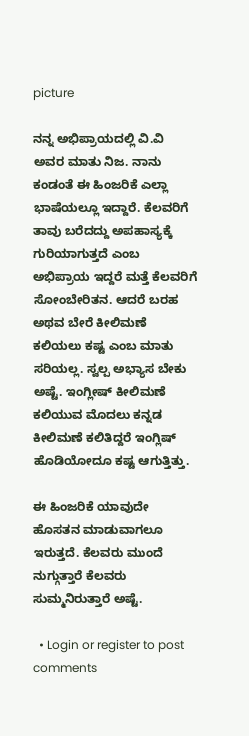picture

ನನ್ನ ಅಭಿಪ್ರಾಯದಲ್ಲಿ ವಿ.ವಿ ಅವರ ಮಾತು ನಿಜ. ನಾನು ಕಂಡಂತೆ ಈ ಹಿಂಜರಿಕೆ ಎಲ್ಲಾ ಭಾಷೆಯಲ್ಲೂ ಇದ್ದಾರೆ. ಕೆಲವರಿಗೆ ತಾವು ಬರೆದದ್ದು ಅಪಹಾಸ್ಯಕ್ಕೆ ಗುರಿಯಾಗುತ್ತದೆ ಎಂಬ ಅಭಿಪ್ರಾಯ ಇದ್ದರೆ ಮತ್ತೆ ಕೆಲವರಿಗೆ ಸೋಂಬೇರಿತನ. ಆದರೆ ಬರಹ ಅಥವ ಬೇರೆ ಕೀಲಿಮಣೆ ಕಲಿಯಲು ಕಷ್ಟ ಎಂಬ ಮಾತು ಸರಿಯಲ್ಲ. ಸ್ವಲ್ಪ ಅಭ್ಯಾಸ ಬೇಕು ಅಷ್ಟೆ. ಇಂಗ್ಲೀಷ್ ಕೀಲಿಮಣೆ ಕಲಿಯುವ ಮೊದಲು ಕನ್ನಡ ಕೀಲಿಮಣೆ ಕಲಿತಿದ್ದರೆ ಇಂಗ್ಲಿಷ್ ಹೊಡಿಯೋದೂ ಕಷ್ಟ ಆಗುತ್ತಿತ್ತು.

ಈ ಹಿಂಜರಿಕೆ ಯಾವುದೇ ಹೊಸತನ ಮಾಡುವಾಗಲೂ ಇರುತ್ತದೆ. ಕೆಲವರು ಮುಂದೆ ನುಗ್ಗುತ್ತಾರೆ ಕೆಲವರು ಸುಮ್ಮನಿರುತ್ತಾರೆ ಅಷ್ಟೆ.

  • Login or register to post comments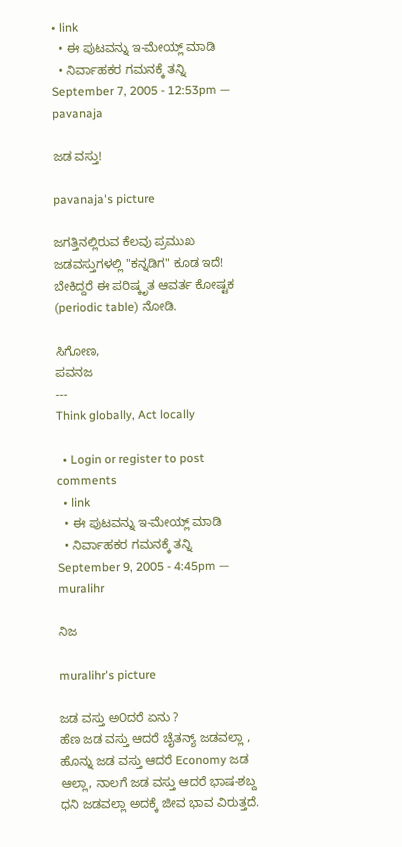• link
  • ಈ ಪುಟವನ್ನು ಇ-ಮೇಯ್ಲ್ ಮಾಡಿ
  • ನಿರ್ವಾಹಕರ ಗಮನಕ್ಕೆ ತನ್ನಿ
September 7, 2005 - 12:53pm — pavanaja

ಜಡ ವಸ್ತು!

pavanaja's picture

ಜಗತ್ತಿನಲ್ಲಿರುವ ಕೆಲವು ಪ್ರಮುಖ ಜಡವಸ್ತುಗಳಲ್ಲಿ "ಕನ್ನಡಿಗ" ಕೂಡ ಇದೆ! ಬೇಕಿದ್ದರೆ ಈ ಪರಿಷ್ಕೃತ ಆವರ್ತ ಕೋಷ್ಟಕ (periodic table) ನೋಡಿ.

ಸಿಗೋಣ,
ಪವನಜ
---
Think globally, Act locally

  • Login or register to post comments
  • link
  • ಈ ಪುಟವನ್ನು ಇ-ಮೇಯ್ಲ್ ಮಾಡಿ
  • ನಿರ್ವಾಹಕರ ಗಮನಕ್ಕೆ ತನ್ನಿ
September 9, 2005 - 4:45pm — muralihr

ನಿಜ

muralihr's picture

ಜಡ ವಸ್ತು ಅ೦ದರೆ ಏನು ?
ಹೆಣ ಜಡ ವಸ್ತು ಆದರೆ ಚೈತನ್ಯ್ ಜಡವಲ್ಲಾ , ಹೊನ್ನು ಜಡ ವಸ್ತು ಆದರೆ Economy ಜಡ ಆಲ್ಲಾ, ನಾಲಗೆ ಜಡ ವಸ್ತು ಆದರೆ ಭಾಷ-ಶಬ್ದ ಧನಿ ಜಡವಲ್ಲಾ ಅದಕ್ಕೆ ಜೀವ ಭಾವ ವಿರುತ್ತದೆ.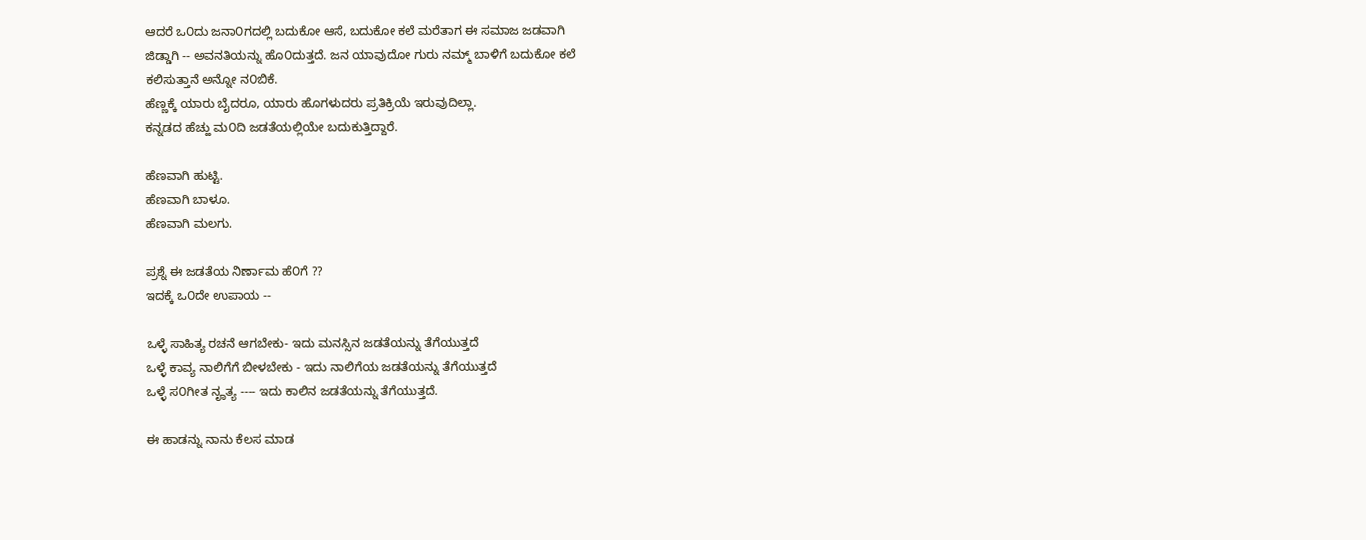ಆದರೆ ಒ೦ದು ಜನಾ೦ಗದಲ್ಲಿ ಬದುಕೋ ಆಸೆ, ಬದುಕೋ ಕಲೆ ಮರೆತಾಗ ಈ ಸಮಾಜ ಜಡವಾಗಿ
ಜಿಡ್ಡಾಗಿ -- ಅವನತಿಯನ್ನು ಹೊ೦ದುತ್ತದೆ. ಜನ ಯಾವುದೋ ಗುರು ನಮ್ಮ್ ಬಾಳಿಗೆ ಬದುಕೋ ಕಲೆ
ಕಲಿಸುತ್ತಾನೆ ಅನ್ನೋ ನ೦ಬಿಕೆ.
ಹೆಣ್ಣಕ್ಕೆ ಯಾರು ಬೈದರೂ, ಯಾರು ಹೊಗಳುದರು ಪ್ರತಿಕ್ರಿಯೆ ಇರುವುದಿಲ್ಲಾ.
ಕನ್ನಡದ ಹೆಚ್ಹು ಮ೦ದಿ ಜಡತೆಯಲ್ಲಿಯೇ ಬದುಕುತ್ತಿದ್ದಾರೆ.

ಹೆಣವಾಗಿ ಹುಟ್ಟಿ.
ಹೆಣವಾಗಿ ಬಾಳೂ.
ಹೆಣವಾಗಿ ಮಲಗು.

ಪ್ರಶ್ನೆ ಈ ಜಡತೆಯ ನಿರ್ಣಾಮ ಹೆ೦ಗೆ ??
ಇದಕ್ಕೆ ಒ೦ದೇ ಉಪಾಯ --

ಒಳ್ಳೆ ಸಾಹಿತ್ಯ ರಚನೆ ಆಗಬೇಕು- ಇದು ಮನಸ್ಸಿನ ಜಡತೆಯನ್ನು ತೆಗೆಯುತ್ತದೆ
ಒಳ್ಳೆ ಕಾವ್ಯ ನಾಲಿಗೆಗೆ ಬೀಳಬೇಕು - ಇದು ನಾಲಿಗೆಯ ಜಡತೆಯನ್ನು ತೆಗೆಯುತ್ತದೆ
ಒಳ್ಳೆ ಸ೦ಗೀತ ನೄತ್ಯ ---- ಇದು ಕಾಲಿನ ಜಡತೆಯನ್ನು ತೆಗೆಯುತ್ತದೆ.

ಈ ಹಾಡನ್ನು ನಾನು ಕೆಲಸ ಮಾಡ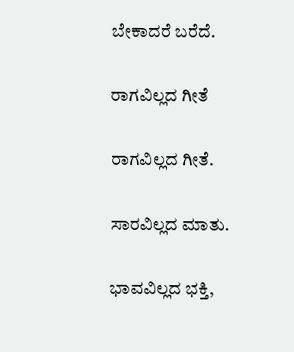ಬೇಕಾದರೆ ಬರೆದೆ.

ರಾಗವಿಲ್ಲದ ಗೀತೆ

ರಾಗವಿಲ್ಲದ ಗೀತೆ.

ಸಾರವಿಲ್ಲದ ಮಾತು.

ಭಾವವಿಲ್ಲದ ಭಕ್ತಿ,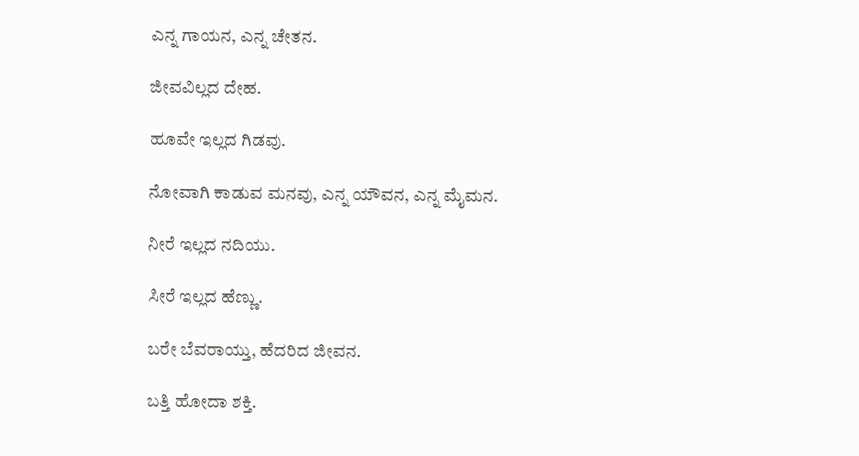ಎನ್ನ ಗಾಯನ, ಎನ್ನ ಚೇತನ.

ಜೀವವಿಲ್ಲದ ದೇಹ.

ಹೂವೇ ಇಲ್ಲದ ಗಿಡವು.

ನೋವಾಗಿ ಕಾಡುವ ಮನವು, ಎನ್ನ ಯೌವನ, ಎನ್ನ ಮೈಮನ.

ನೀರೆ ಇಲ್ಲದ ನದಿಯು.

ಸೀರೆ ಇಲ್ಲದ ಹೆಣ್ಣು.

ಬರೇ ಬೆವರಾಯ್ತು, ಹೆದರಿದ ಜೀವನ.

ಬತ್ತಿ ಹೋದಾ ಶಕ್ತಿ.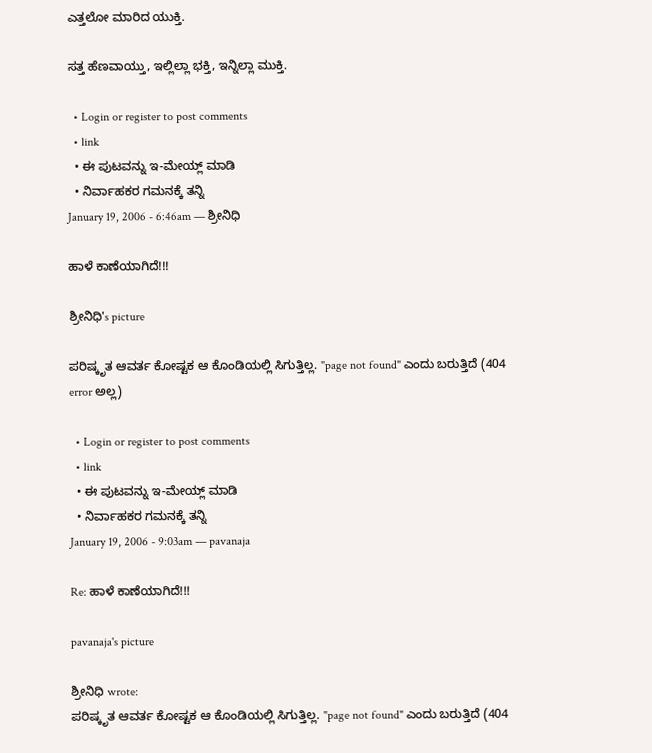ಎತ್ತಲೋ ಮಾರಿದ ಯುಕ್ತಿ.

ಸತ್ತ ಹೆಣವಾಯ್ತು, ಇಲ್ಲಿಲ್ಲಾ ಭಕ್ತಿ, ಇನ್ನಿಲ್ಲಾ ಮುಕ್ತಿ.

  • Login or register to post comments
  • link
  • ಈ ಪುಟವನ್ನು ಇ-ಮೇಯ್ಲ್ ಮಾಡಿ
  • ನಿರ್ವಾಹಕರ ಗಮನಕ್ಕೆ ತನ್ನಿ
January 19, 2006 - 6:46am — ಶ್ರೀನಿಧಿ

ಹಾಳೆ ಕಾಣೆಯಾಗಿದೆ!!!

ಶ್ರೀನಿಧಿ's picture

ಪರಿಷ್ಕೃತ ಆವರ್ತ ಕೋಷ್ಟಕ ಆ ಕೊಂಡಿಯಲ್ಲಿ ಸಿಗುತ್ತಿಲ್ಲ. "page not found" ಎಂದು ಬರುತ್ತಿದೆ (404 error ಅಲ್ಲ)

  • Login or register to post comments
  • link
  • ಈ ಪುಟವನ್ನು ಇ-ಮೇಯ್ಲ್ ಮಾಡಿ
  • ನಿರ್ವಾಹಕರ ಗಮನಕ್ಕೆ ತನ್ನಿ
January 19, 2006 - 9:03am — pavanaja

Re: ಹಾಳೆ ಕಾಣೆಯಾಗಿದೆ!!!

pavanaja's picture

ಶ್ರೀನಿಧಿ wrote:
ಪರಿಷ್ಕೃತ ಆವರ್ತ ಕೋಷ್ಟಕ ಆ ಕೊಂಡಿಯಲ್ಲಿ ಸಿಗುತ್ತಿಲ್ಲ. "page not found" ಎಂದು ಬರುತ್ತಿದೆ (404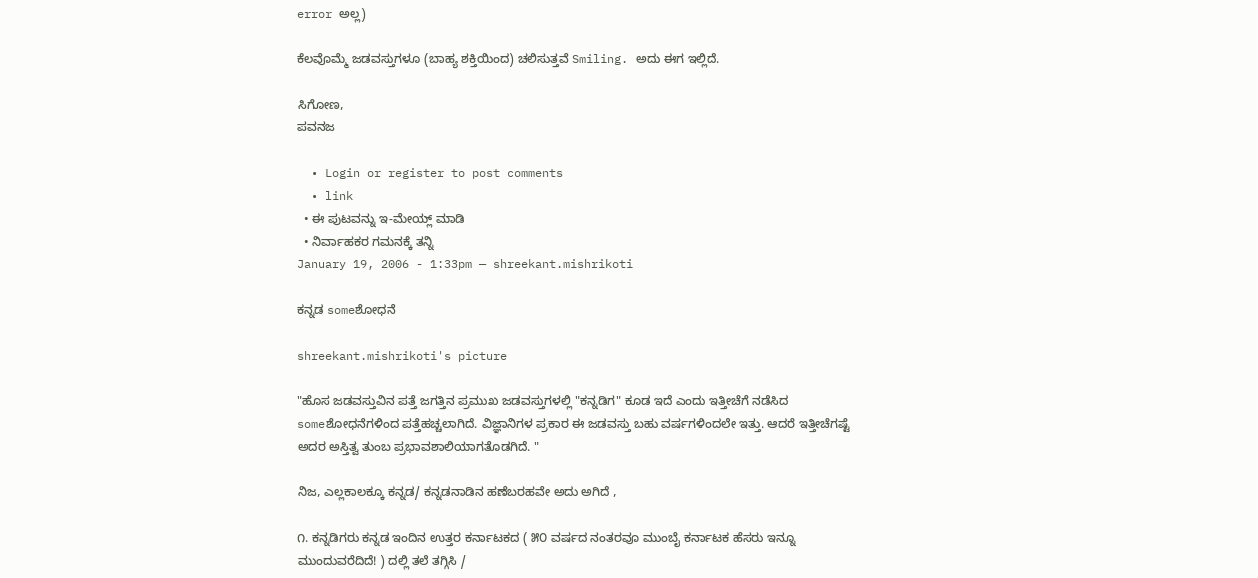error ಅಲ್ಲ)

ಕೆಲವೊಮ್ಮೆ ಜಡವಸ್ತುಗಳೂ (ಬಾಹ್ಯ ಶಕ್ತಿಯಿಂದ) ಚಲಿಸುತ್ತವೆ Smiling. ಅದು ಈಗ ಇಲ್ಲಿದೆ.

ಸಿಗೋಣ,
ಪವನಜ

  • Login or register to post comments
  • link
  • ಈ ಪುಟವನ್ನು ಇ-ಮೇಯ್ಲ್ ಮಾಡಿ
  • ನಿರ್ವಾಹಕರ ಗಮನಕ್ಕೆ ತನ್ನಿ
January 19, 2006 - 1:33pm — shreekant.mishrikoti

ಕನ್ನಡ someಶೋಧನೆ

shreekant.mishrikoti's picture

"ಹೊಸ ಜಡವಸ್ತುವಿನ ಪತ್ತೆ ಜಗತ್ತಿನ ಪ್ರಮುಖ ಜಡವಸ್ತುಗಳಲ್ಲಿ "ಕನ್ನಡಿಗ" ಕೂಡ ಇದೆ ಎಂದು ಇತ್ತೀಚೆಗೆ ನಡೆಸಿದ someಶೋಧನೆಗಳಿಂದ ಪತ್ತೆಹಚ್ಚಲಾಗಿದೆ. ವಿಜ್ಞಾನಿಗಳ ಪ್ರಕಾರ ಈ ಜಡವಸ್ತು ಬಹು ವರ್ಷಗಳಿಂದಲೇ ಇತ್ತು. ಆದರೆ ಇತ್ತೀಚೆಗಷ್ಟೆ ಅದರ ಅಸ್ತಿತ್ವ ತುಂಬ ಪ್ರಭಾವಶಾಲಿಯಾಗತೊಡಗಿದೆ. "

ನಿಜ, ಎಲ್ಲಕಾಲಕ್ಕೂ ಕನ್ನಡ/ ಕನ್ನಡನಾಡಿನ ಹಣೆಬರಹವೇ ಅದು ಅಗಿದೆ ,

೧. ಕನ್ನಡಿಗರು ಕನ್ನಡ ಇಂದಿನ ಉತ್ತರ ಕರ್ನಾಟಕದ ( ೫೦ ವರ್ಷದ ನಂತರವೂ ಮುಂಬೈ ಕರ್ನಾಟಕ ಹೆಸರು ಇನ್ನೂ ಮುಂದುವರೆದಿದೆ! ) ದಲ್ಲಿ ತಲೆ ತಗ್ಗಿಸಿ /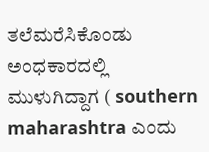ತಲೆಮರೆಸಿಕೊಂಡು ಅಂಧಕಾರದಲ್ಲಿ ಮುಳುಗಿದ್ದಾಗ ( southern maharashtra ಎಂದು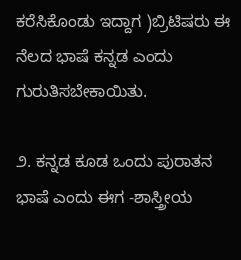ಕರೆಸಿಕೊಂಡು ಇದ್ದಾಗ )ಬ್ರಿಟಿಷರು ಈ ನೆಲದ ಭಾಷೆ ಕನ್ನಡ ಎಂದು ಗುರುತಿಸಬೇಕಾಯಿತು.

೨. ಕನ್ನಡ ಕೂಡ ಒಂದು ಪುರಾತನ ಭಾಷೆ ಎಂದು ಈಗ -ಶಾಸ್ತ್ರೀಯ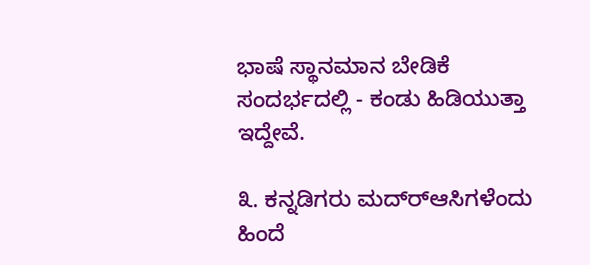ಭಾಷೆ ಸ್ಥಾನಮಾನ ಬೇಡಿಕೆ ಸಂದರ್ಭದಲ್ಲಿ - ಕಂಡು ಹಿಡಿಯುತ್ತಾ ಇದ್ದೇವೆ.

೩. ಕನ್ನಡಿಗರು ಮದ್ರ್‍ಆಸಿಗಳೆಂದು ಹಿಂದೆ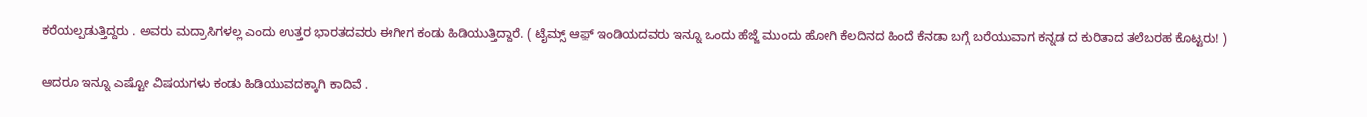ಕರೆಯಲ್ಪಡುತ್ತಿದ್ದರು . ಅವರು ಮದ್ರಾಸಿಗಳಲ್ಲ ಎಂದು ಉತ್ತರ ಭಾರತದವರು ಈಗೀಗ ಕಂಡು ಹಿಡಿಯುತ್ತಿದ್ದಾರೆ. ( ಟೈಮ್ಸ್ ಆಫ಼್ ಇಂಡಿಯದವರು ಇನ್ನೂ ಒಂದು ಹೆಜ್ಜೆ ಮುಂದು ಹೋಗಿ ಕೆಲದಿನದ ಹಿಂದೆ ಕೆನಡಾ ಬಗ್ಗೆ ಬರೆಯುವಾಗ ಕನ್ನಡ ದ ಕುರಿತಾದ ತಲೆಬರಹ ಕೊಟ್ಟರು! )

ಆದರೂ ಇನ್ನೂ ಎಷ್ಟೋ ವಿಷಯಗಳು ಕಂಡು ಹಿಡಿಯುವದಕ್ಕಾಗಿ ಕಾದಿವೆ .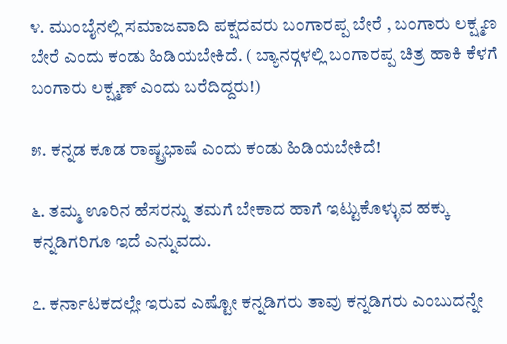೪. ಮುಂಬೈನಲ್ಲಿ ಸಮಾಜವಾದಿ ಪಕ್ಷದವರು ಬಂಗಾರಪ್ಪ ಬೇರೆ , ಬಂಗಾರು ಲಕ್ಷ್ಮಣ ಬೇರೆ ಎಂದು ಕಂಡು ಹಿಡಿಯಬೇಕಿದೆ. ( ಬ್ಯಾನರ್‍ಗಳಲ್ಲಿ ಬಂಗಾರಪ್ಪ ಚಿತ್ರ ಹಾಕಿ ಕೆಳಗೆ ಬಂಗಾರು ಲಕ್ಷ್ಮಣ್ ಎಂದು ಬರೆದಿದ್ದರು!)

೫. ಕನ್ನಡ ಕೂಡ ರಾಷ್ಟ್ರಭಾಷೆ ಎಂದು ಕಂಡು ಹಿಡಿಯಬೇಕಿದೆ!

೬. ತಮ್ಮ ಊರಿನ ಹೆಸರನ್ನು ತಮಗೆ ಬೇಕಾದ ಹಾಗೆ ಇಟ್ಟುಕೊಳ್ಳುವ ಹಕ್ಕು ಕನ್ನಡಿಗರಿಗೂ ಇದೆ ಎನ್ನುವದು.

೭. ಕರ್ನಾಟಕದಲ್ಲೇ ಇರುವ ಎಷ್ಟೋ ಕನ್ನಡಿಗರು ತಾವು ಕನ್ನಡಿಗರು ಎಂಬುದನ್ನೇ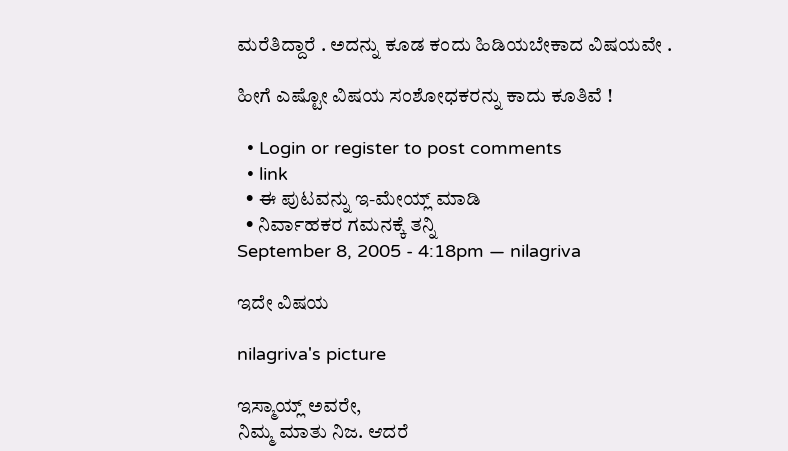ಮರೆತಿದ್ದಾರೆ . ಅದನ್ನು ಕೂಡ ಕಂದು ಹಿಡಿಯಬೇಕಾದ ವಿಷಯವೇ .

ಹೀಗೆ ಎಷ್ಟೋ ವಿಷಯ ಸಂಶೋಧಕರನ್ನು ಕಾದು ಕೂತಿವೆ !

  • Login or register to post comments
  • link
  • ಈ ಪುಟವನ್ನು ಇ-ಮೇಯ್ಲ್ ಮಾಡಿ
  • ನಿರ್ವಾಹಕರ ಗಮನಕ್ಕೆ ತನ್ನಿ
September 8, 2005 - 4:18pm — nilagriva

ಇದೇ ವಿಷಯ

nilagriva's picture

ಇಸ್ಮಾಯ್ಲ್ ಅವರೇ,
ನಿಮ್ಮ ಮಾತು ನಿಜ. ಆದರೆ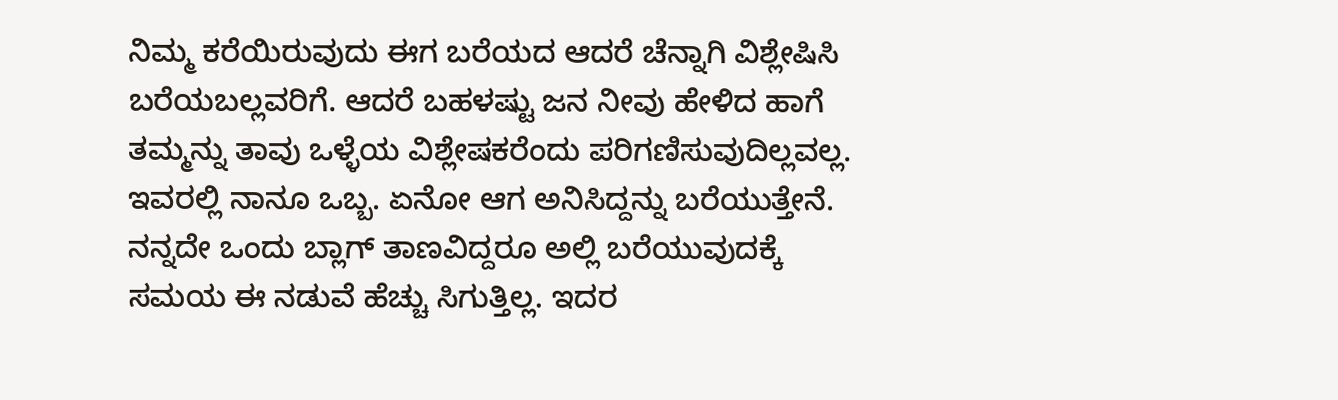ನಿಮ್ಮ ಕರೆಯಿರುವುದು ಈಗ ಬರೆಯದ ಆದರೆ ಚೆನ್ನಾಗಿ ವಿಶ್ಲೇಷಿಸಿ ಬರೆಯಬಲ್ಲವರಿಗೆ. ಆದರೆ ಬಹಳಷ್ಟು ಜನ ನೀವು ಹೇಳಿದ ಹಾಗೆ ತಮ್ಮನ್ನು ತಾವು ಒಳ್ಳೆಯ ವಿಶ್ಲೇಷಕರೆಂದು ಪರಿಗಣಿಸುವುದಿಲ್ಲವಲ್ಲ. ಇವರಲ್ಲಿ ನಾನೂ ಒಬ್ಬ. ಏನೋ ಆಗ ಅನಿಸಿದ್ದನ್ನು ಬರೆಯುತ್ತೇನೆ. ನನ್ನದೇ ಒಂದು ಬ್ಲಾಗ್ ತಾಣವಿದ್ದರೂ ಅಲ್ಲಿ ಬರೆಯುವುದಕ್ಕೆ ಸಮಯ ಈ ನಡುವೆ ಹೆಚ್ಚು ಸಿಗುತ್ತಿಲ್ಲ. ಇದರ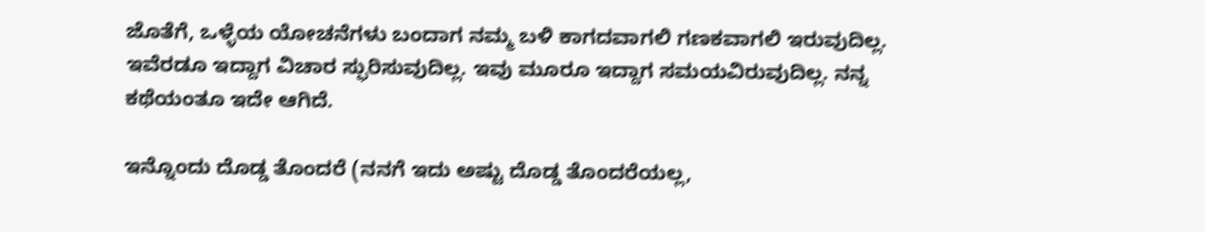ಜೊತೆಗೆ, ಒಳ್ಳೆಯ ಯೋಚನೆಗಳು ಬಂದಾಗ ನಮ್ಮ ಬಳಿ ಕಾಗದವಾಗಲಿ ಗಣಕವಾಗಲಿ ಇರುವುದಿಲ್ಲ. ಇವೆರಡೂ ಇದ್ದಾಗ ವಿಚಾರ ಸ್ಫುರಿಸುವುದಿಲ್ಲ. ಇವು ಮೂರೂ ಇದ್ದಾಗ ಸಮಯವಿರುವುದಿಲ್ಲ. ನನ್ನ ಕಥೆಯಂತೂ ಇದೇ ಆಗಿದೆ.

ಇನ್ನೊಂದು ದೊಡ್ಡ ತೊಂದರೆ (ನನಗೆ ಇದು ಅಷ್ಟು ದೊಡ್ಡ ತೊಂದರೆಯಲ್ಲ,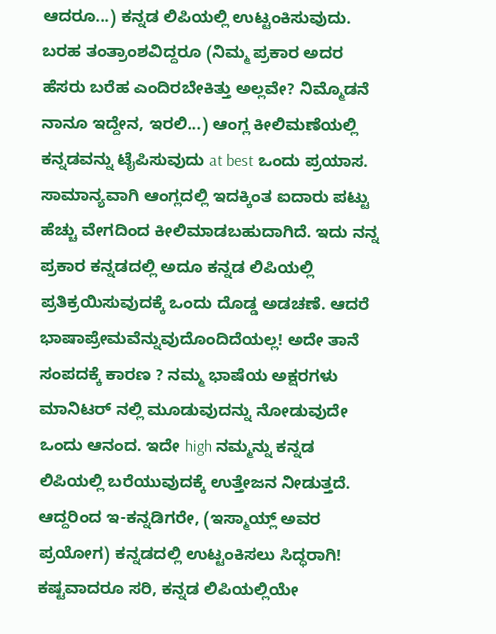ಆದರೂ...) ಕನ್ನಡ ಲಿಪಿಯಲ್ಲಿ ಉಟ್ಟಂಕಿಸುವುದು. ಬರಹ ತಂತ್ರಾಂಶವಿದ್ದರೂ (ನಿಮ್ಮ ಪ್ರಕಾರ ಅದರ ಹೆಸರು ಬರೆಹ ಎಂದಿರಬೇಕಿತ್ತು ಅಲ್ಲವೇ? ನಿಮ್ಮೊಡನೆ ನಾನೂ ಇದ್ದೇನ, ಇರಲಿ...) ಆಂಗ್ಲ ಕೀಲಿಮಣೆಯಲ್ಲಿ ಕನ್ನಡವನ್ನು ಟೈಪಿಸುವುದು at best ಒಂದು ಪ್ರಯಾಸ. ಸಾಮಾನ್ಯವಾಗಿ ಆಂಗ್ಲದಲ್ಲಿ ಇದಕ್ಕಿಂತ ಐದಾರು ಪಟ್ಟು ಹೆಚ್ಚು ವೇಗದಿಂದ ಕೀಲಿಮಾಡಬಹುದಾಗಿದೆ. ಇದು ನನ್ನ ಪ್ರಕಾರ ಕನ್ನಡದಲ್ಲಿ ಅದೂ ಕನ್ನಡ ಲಿಪಿಯಲ್ಲಿ ಪ್ರತಿಕ್ರಯಿಸುವುದಕ್ಕೆ ಒಂದು ದೊಡ್ಡ ಅಡಚಣೆ. ಆದರೆ ಭಾಷಾಪ್ರೇಮವೆನ್ನುವುದೊಂದಿದೆಯಲ್ಲ! ಅದೇ ತಾನೆ ಸಂಪದಕ್ಕೆ ಕಾರಣ ? ನಮ್ಮ ಭಾಷೆಯ ಅಕ್ಷರಗಳು ಮಾನಿಟರ್ ನಲ್ಲಿ ಮೂಡುವುದನ್ನು ನೋಡುವುದೇ ಒಂದು ಆನಂದ. ಇದೇ high ನಮ್ಮನ್ನು ಕನ್ನಡ ಲಿಪಿಯಲ್ಲಿ ಬರೆಯುವುದಕ್ಕೆ ಉತ್ತೇಜನ ನೀಡುತ್ತದೆ. ಆದ್ದರಿಂದ ಇ-ಕನ್ನಡಿಗರೇ, (ಇಸ್ಮಾಯ್ಲ್ ಅವರ ಪ್ರಯೋಗ) ಕನ್ನಡದಲ್ಲಿ ಉಟ್ಟಂಕಿಸಲು ಸಿದ್ಧರಾಗಿ! ಕಷ್ಟವಾದರೂ ಸರಿ, ಕನ್ನಡ ಲಿಪಿಯಲ್ಲಿಯೇ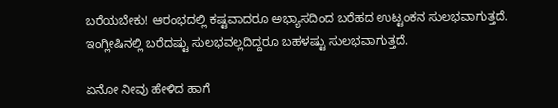ಬರೆಯಬೇಕು! ಆರಂಭದಲ್ಲಿ ಕಷ್ಟವಾದರೂ ಅಭ್ಯಾಸದಿಂದ ಬರೆಹದ ಉಟ್ಟಂಕನ ಸುಲಭವಾಗುತ್ತದೆ. ಇಂಗ್ಲೀಷಿನಲ್ಲಿ ಬರೆದಷ್ಟು ಸುಲಭವಲ್ಲದಿದ್ದರೂ ಬಹಳಷ್ಟು ಸುಲಭವಾಗುತ್ತದೆ.

ಏನೋ ನೀವು ಹೇಳಿದ ಹಾಗೆ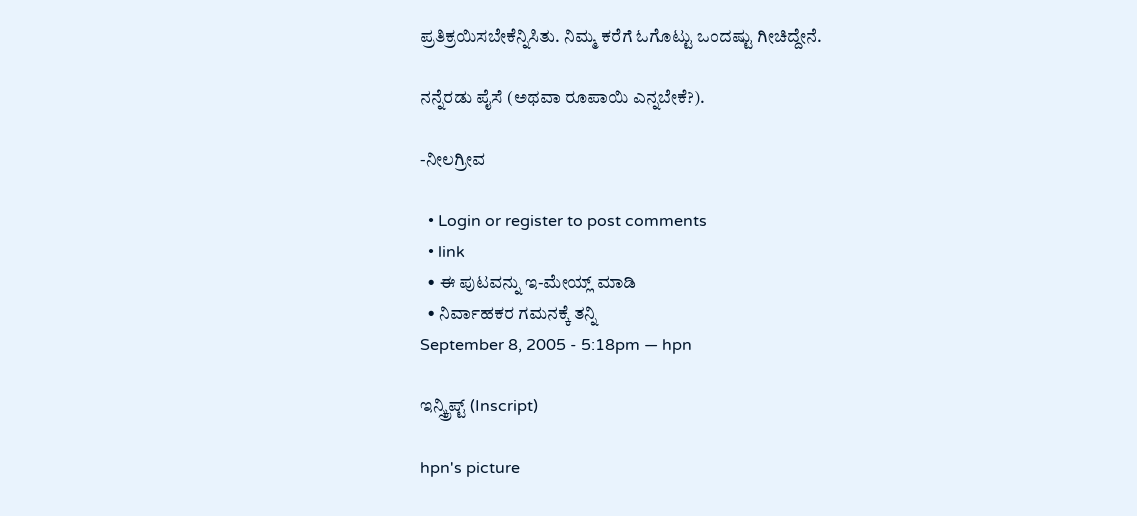ಪ್ರತಿಕ್ರಯಿಸಬೇಕೆನ್ನಿಸಿತು. ನಿಮ್ಮ ಕರೆಗೆ ಓಗೊಟ್ಟು ಒಂದಷ್ಟು ಗೀಚಿದ್ದೇನೆ.

ನನ್ನೆರಡು ಪೈಸೆ (ಅಥವಾ ರೂಪಾಯಿ ಎನ್ನಬೇಕೆ?).

-ನೀಲಗ್ರೀವ

  • Login or register to post comments
  • link
  • ಈ ಪುಟವನ್ನು ಇ-ಮೇಯ್ಲ್ ಮಾಡಿ
  • ನಿರ್ವಾಹಕರ ಗಮನಕ್ಕೆ ತನ್ನಿ
September 8, 2005 - 5:18pm — hpn

ಇನ್ಸ್ಕ್ರಿಪ್ಟ್ (Inscript)

hpn's picture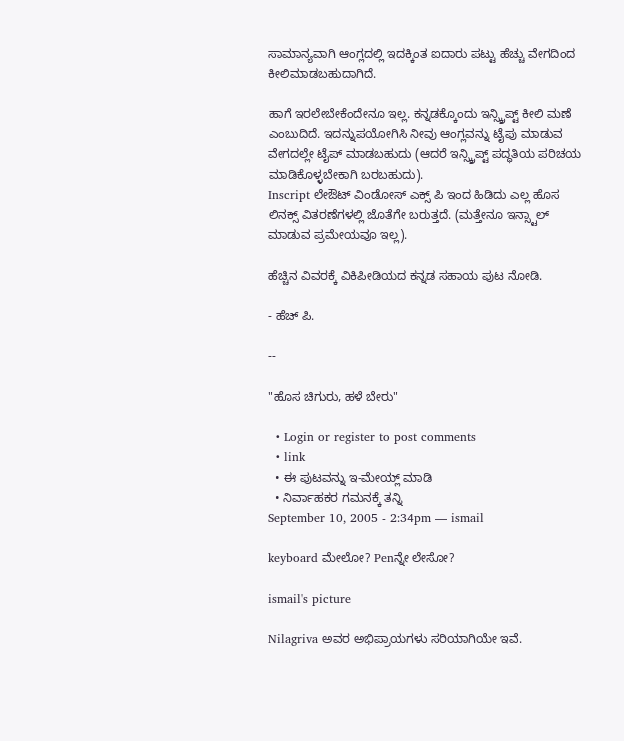ಸಾಮಾನ್ಯವಾಗಿ ಆಂಗ್ಲದಲ್ಲಿ ಇದಕ್ಕಿಂತ ಐದಾರು ಪಟ್ಟು ಹೆಚ್ಚು ವೇಗದಿಂದ ಕೀಲಿಮಾಡಬಹುದಾಗಿದೆ.

ಹಾಗೆ ಇರಲೇಬೇಕೆಂದೇನೂ ಇಲ್ಲ. ಕನ್ನಡಕ್ಕೊಂದು ಇನ್ಸ್ಕ್ರಿಪ್ಟ್ ಕೀಲಿ ಮಣೆ ಎಂಬುದಿದೆ. ಇದನ್ನುಪಯೋಗಿಸಿ ನೀವು ಆಂಗ್ಲವನ್ನು ಟೈಪು ಮಾಡುವ ವೇಗದಲ್ಲೇ ಟೈಪ್ ಮಾಡಬಹುದು (ಆದರೆ ಇನ್ಸ್ಕ್ರಿಪ್ಟ್ ಪದ್ಧತಿಯ ಪರಿಚಯ ಮಾಡಿಕೊಳ್ಳಬೇಕಾಗಿ ಬರಬಹುದು).
Inscript ಲೇಔಟ್ ವಿಂಡೋಸ್ ಎಕ್ಸ್ ಪಿ ಇಂದ ಹಿಡಿದು ಎಲ್ಲ ಹೊಸ ಲಿನಕ್ಸ್ ವಿತರಣೆಗಳಲ್ಲಿ ಜೊತೆಗೇ ಬರುತ್ತದೆ. (ಮತ್ತೇನೂ‌ ಇನ್ಸ್ಟಾಲ್ ಮಾಡುವ ಪ್ರಮೇಯವೂ ಇಲ್ಲ).

ಹೆಚ್ಚಿನ ವಿವರಕ್ಕೆ ವಿಕಿಪೀಡಿಯದ ಕನ್ನಡ ಸಹಾಯ ಪುಟ ನೋಡಿ.

- ಹೆಚ್ ಪಿ.

--

"ಹೊಸ ಚಿಗುರು, ಹಳೆ ಬೇರು"

  • Login or register to post comments
  • link
  • ಈ ಪುಟವನ್ನು ಇ-ಮೇಯ್ಲ್ ಮಾಡಿ
  • ನಿರ್ವಾಹಕರ ಗಮನಕ್ಕೆ ತನ್ನಿ
September 10, 2005 - 2:34pm — ismail

keyboard ಮೇಲೋ? Penನ್ನೇ ಲೇಸೋ?

ismail's picture

Nilagriva ಅವರ ಅಭಿಪ್ರಾಯಗಳು ಸರಿಯಾಗಿಯೇ ಇವೆ.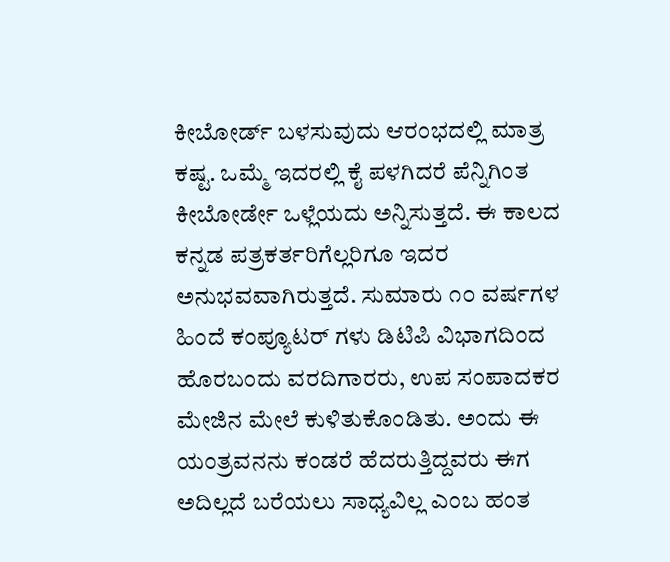ಕೀಬೋರ್ಡ್ ಬಳಸುವುದು ಆರಂಭದಲ್ಲಿ ಮಾತ್ರ ಕಷ್ಟ. ಒಮ್ಮೆ ಇದರಲ್ಲಿ ಕೈ ಪಳಗಿದರೆ ಪೆನ್ನಿಗಿಂತ ಕೀಬೋರ್ಡೇ ಒಳ್ಲೆಯದು ಅನ್ನಿಸುತ್ತದೆ. ಈ ಕಾಲದ ಕನ್ನಡ ಪತ್ರಕರ್ತರಿಗೆಲ್ಲರಿಗೂ ಇದರ ಅನುಭವವಾಗಿರುತ್ತದೆ. ಸುಮಾರು ೧೦ ವರ್ಷಗಳ ಹಿಂದೆ ಕಂಪ್ಯೂಟರ್ ಗಳು ಡಿಟಿಪಿ ವಿಭಾಗದಿಂದ ಹೊರಬಂದು ವರದಿಗಾರರು, ಉಪ ಸಂಪಾದಕರ ಮೇಜಿನ ಮೇಲೆ ಕುಳಿತುಕೊಂಡಿತು. ಅಂದು ಈ ಯಂತ್ರವನನು ಕಂಡರೆ ಹೆದರುತ್ತಿದ್ದವರು ಈಗ ಅದಿಲ್ಲದೆ ಬರೆಯಲು ಸಾಧ್ಯವಿಲ್ಲ ಎಂಬ ಹಂತ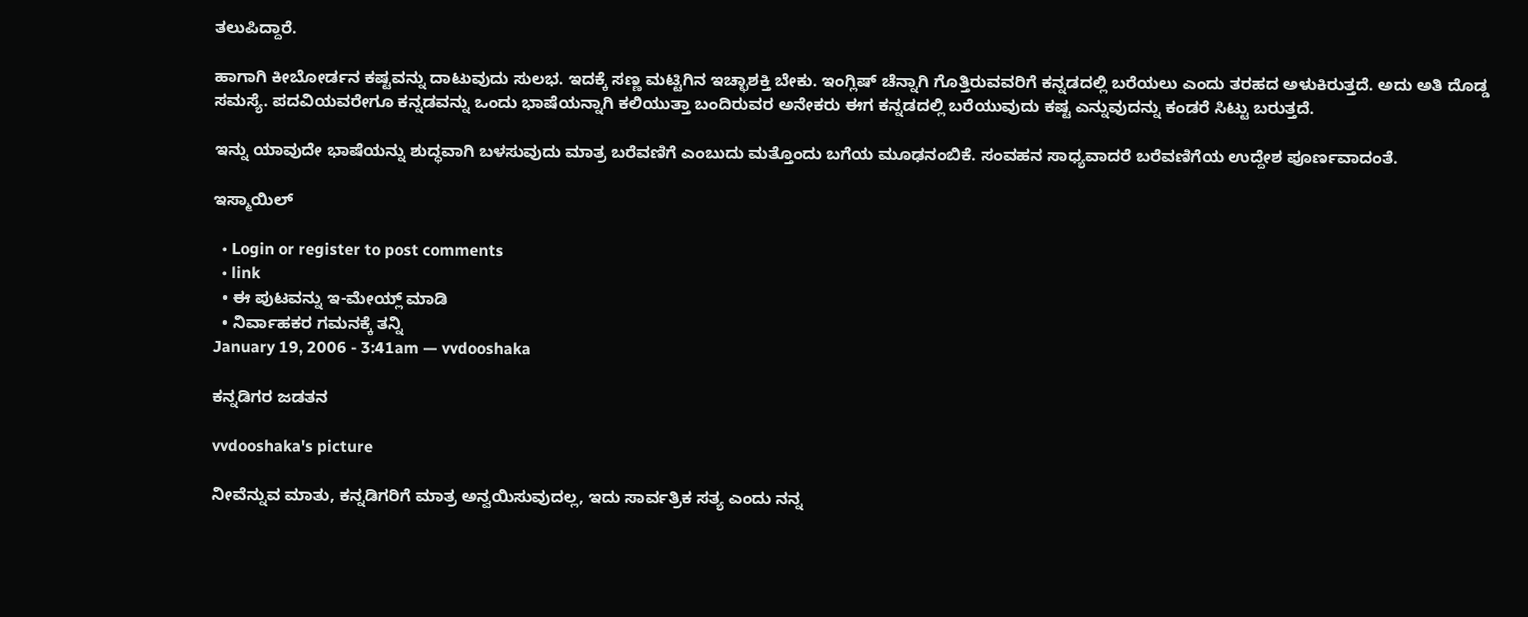ತಲುಪಿದ್ದಾರೆ.

ಹಾಗಾಗಿ ಕೀಬೋರ್ಡನ ಕಷ್ಟವನ್ನು ದಾಟುವುದು ಸುಲಭ. ಇದಕ್ಕೆ ಸಣ್ಣ ಮಟ್ಟಿಗಿನ ಇಚ್ಛಾಶಕ್ತಿ ಬೇಕು. ಇಂಗ್ಲಿಷ್ ಚೆನ್ನಾಗಿ ಗೊತ್ತಿರುವವರಿಗೆ ಕನ್ನಡದಲ್ಲಿ ಬರೆಯಲು ಎಂದು ತರಹದ ಅಳುಕಿರುತ್ತದೆ. ಅದು ಅತಿ ದೊಡ್ಡ ಸಮಸ್ಯೆ. ಪದವಿಯವರೇಗೂ ಕನ್ನಡವನ್ನು ಒಂದು ಭಾಷೆಯನ್ನಾಗಿ ಕಲಿಯುತ್ತಾ ಬಂದಿರುವರ ಅನೇಕರು ಈಗ ಕನ್ನಡದಲ್ಲಿ ಬರೆಯುವುದು ಕಷ್ಟ ಎನ್ನುವುದನ್ನು ಕಂಡರೆ ಸಿಟ್ಟು ಬರುತ್ತದೆ.

ಇನ್ನು ಯಾವುದೇ ಭಾಷೆಯನ್ನು ಶುದ್ಧವಾಗಿ ಬಳಸುವುದು ಮಾತ್ರ ಬರೆವಣಿಗೆ ಎಂಬುದು ಮತ್ತೊಂದು ಬಗೆಯ ಮೂಢನಂಬಿಕೆ. ಸಂವಹನ ಸಾಧ್ಯವಾದರೆ ಬರೆವಣಿಗೆಯ ಉದ್ದೇಶ ಪೂರ್ಣವಾದಂತೆ.

ಇಸ್ಮಾಯಿಲ್

  • Login or register to post comments
  • link
  • ಈ ಪುಟವನ್ನು ಇ-ಮೇಯ್ಲ್ ಮಾಡಿ
  • ನಿರ್ವಾಹಕರ ಗಮನಕ್ಕೆ ತನ್ನಿ
January 19, 2006 - 3:41am — vvdooshaka

ಕನ್ನಡಿಗರ ಜಡತನ

vvdooshaka's picture

ನೀವೆನ್ನುವ ಮಾತು, ಕನ್ನಡಿಗರಿಗೆ ಮಾತ್ರ ಅನ್ವಯಿಸುವುದಲ್ಲ, ಇದು ಸಾರ್ವತ್ರಿಕ ಸತ್ಯ ಎಂದು ನನ್ನ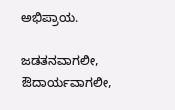ಅಭಿಪ್ರಾಯ.

ಜಡತನವಾಗಲೀ, ಔದಾರ್ಯವಾಗಲೀ,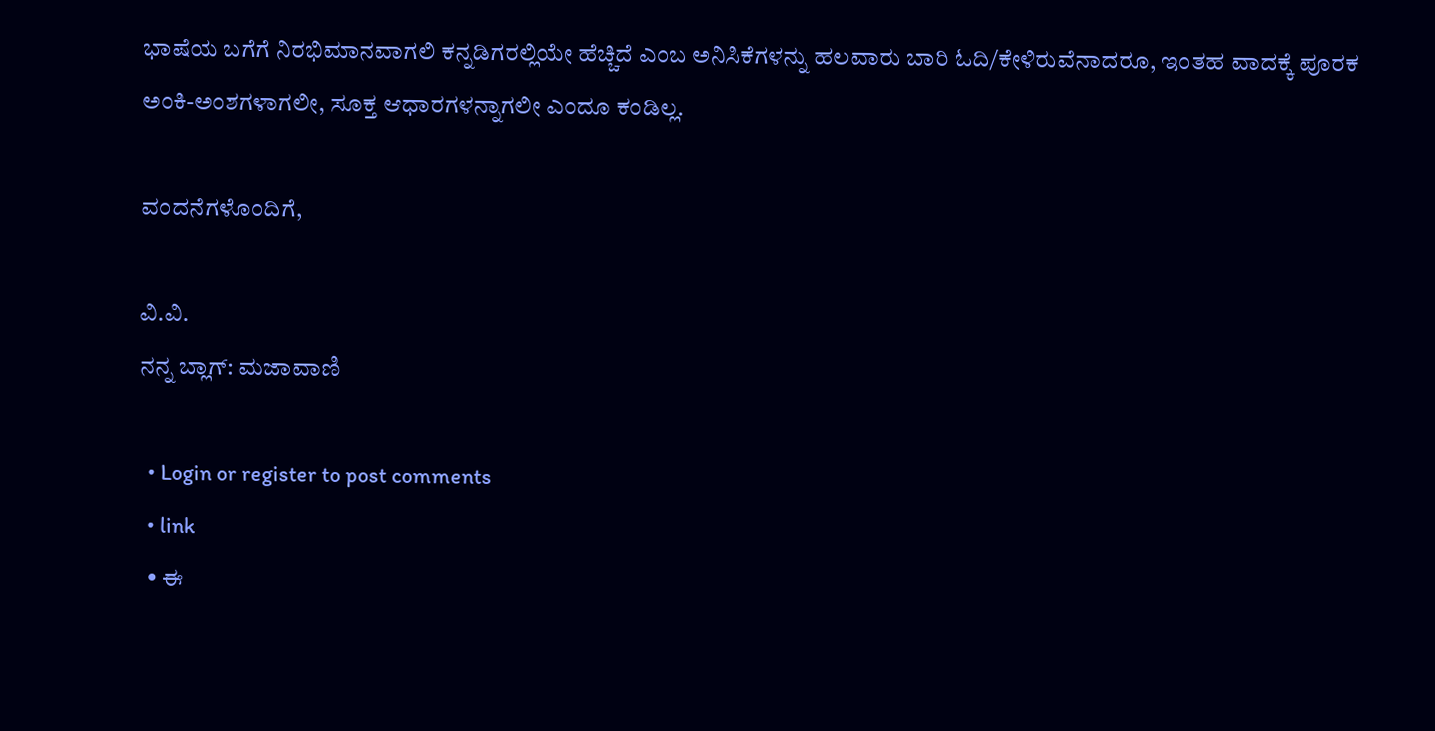ಭಾಷೆಯ ಬಗೆಗೆ ನಿರಭಿಮಾನವಾಗಲಿ ಕನ್ನಡಿಗರಲ್ಲಿಯೇ ಹೆಚ್ಚಿದೆ ಎಂಬ ಅನಿಸಿಕೆಗಳನ್ನು ಹಲವಾರು ಬಾರಿ ಓದಿ/ಕೇಳಿರುವೆನಾದರೂ, ಇಂತಹ ವಾದಕ್ಕೆ ಪೂರಕ ಅಂಕಿ-ಅಂಶಗಳಾಗಲೀ, ಸೂಕ್ತ ಆಧಾರಗಳನ್ನಾಗಲೀ ಎಂದೂ ಕಂಡಿಲ್ಲ.

ವಂದನೆಗಳೊಂದಿಗೆ,

ವಿ.ವಿ.
ನನ್ನ ಬ್ಲಾಗ್: ಮಜಾವಾಣಿ

  • Login or register to post comments
  • link
  • ಈ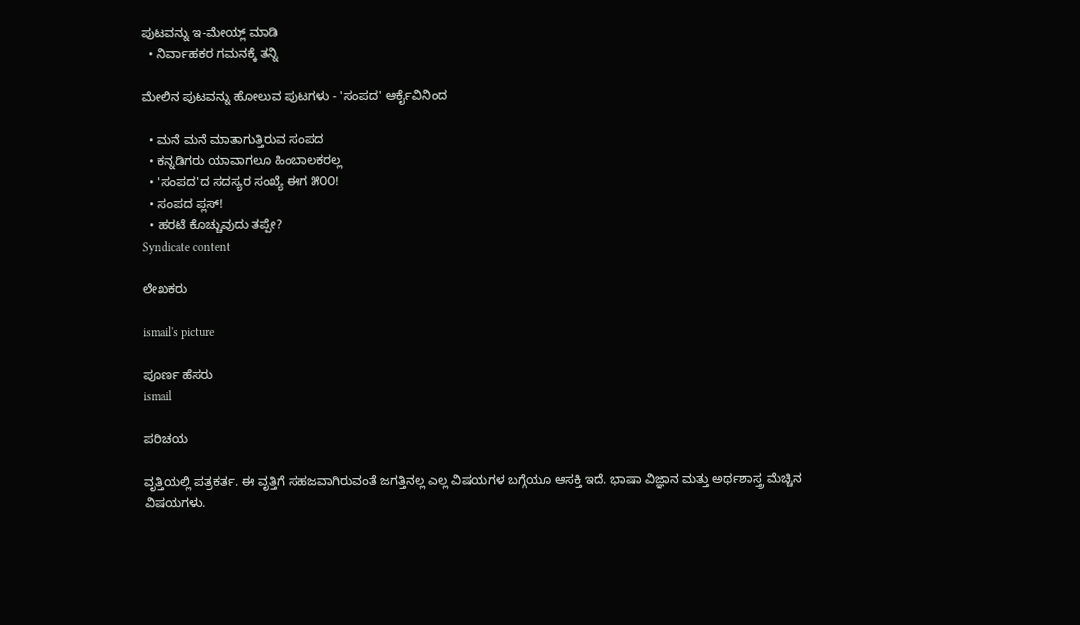ಪುಟವನ್ನು ಇ-ಮೇಯ್ಲ್ ಮಾಡಿ
  • ನಿರ್ವಾಹಕರ ಗಮನಕ್ಕೆ ತನ್ನಿ

ಮೇಲಿನ ಪುಟವನ್ನು ಹೋಲುವ ಪುಟಗಳು - 'ಸಂಪದ' ಆರ್ಕೈವಿನಿಂದ

  • ಮನೆ ಮನೆ ಮಾತಾಗುತ್ತಿರುವ ಸಂಪದ
  • ಕನ್ನಡಿಗರು ಯಾವಾಗಲೂ ಹಿಂಬಾಲಕರಲ್ಲ
  • 'ಸಂಪದ'ದ ಸದಸ್ಯರ ಸಂಖ್ಯೆ ಈಗ ೫೦೦!
  • ಸಂಪದ ಪ್ಲಸ್!
  • ಹರಟೆ ಕೊಚ್ಚುವುದು ತಪ್ಪೇ?
Syndicate content

ಲೇಖಕರು

ismail's picture

ಪೂರ್ಣ ಹೆಸರು
ismail

ಪರಿಚಯ

ವೃತ್ತಿಯಲ್ಲಿ ಪತ್ರಕರ್ತ. ಈ ವೃತ್ತಿಗೆ ಸಹಜವಾಗಿರುವಂತೆ ಜಗತ್ತಿನಲ್ಲ ಎಲ್ಲ ವಿಷಯಗಳ ಬಗ್ಗೆಯೂ ಆಸಕ್ತಿ ಇದೆ. ಭಾಷಾ ವಿಜ್ಞಾನ ಮತ್ತು ಅರ್ಥಶಾಸ್ತ್ರ ಮೆಚ್ಚಿನ ವಿಷಯಗಳು.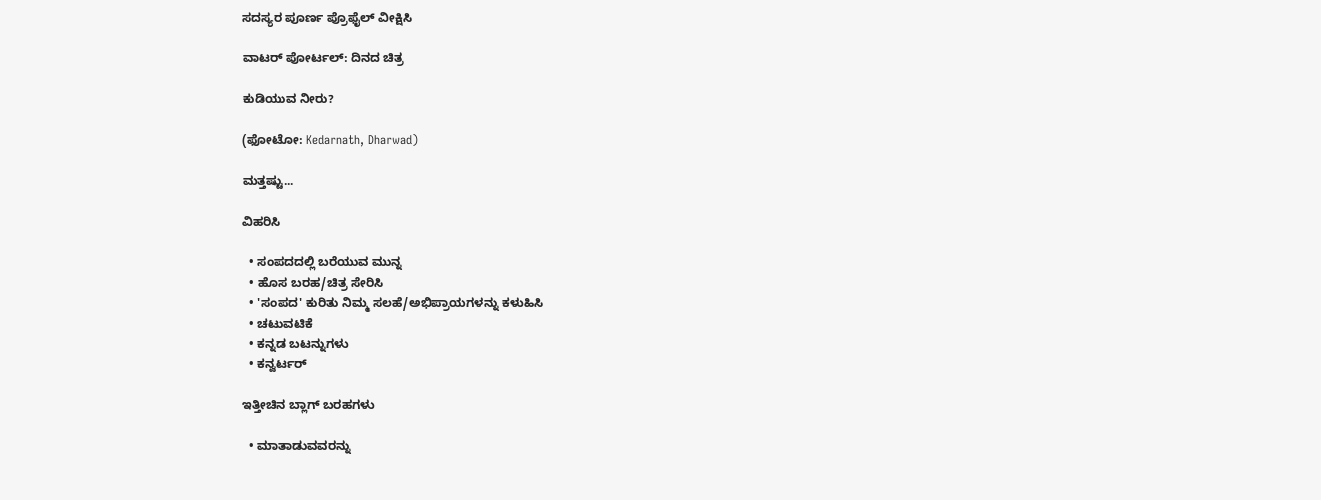ಸದಸ್ಯರ ಪೂರ್ಣ ಪ್ರೊಫೈಲ್ ವೀಕ್ಷಿಸಿ

ವಾಟರ್ ಪೋರ್ಟಲ್: ದಿನದ ಚಿತ್ರ

ಕುಡಿಯುವ ನೀರು?

(ಫೋಟೋ: Kedarnath, Dharwad)

ಮತ್ತಷ್ಟು...

ವಿಹರಿಸಿ

  • ಸಂಪದದಲ್ಲಿ ಬರೆಯುವ ಮುನ್ನ
  • ಹೊಸ ಬರಹ/ಚಿತ್ರ ಸೇರಿಸಿ
  • 'ಸಂಪದ' ಕುರಿತು ನಿಮ್ಮ ಸಲಹೆ/ಅಭಿಪ್ರಾಯಗಳನ್ನು ಕಳುಹಿಸಿ
  • ಚಟುವಟಿಕೆ
  • ಕನ್ನಡ ಬಟನ್ನುಗಳು
  • ಕನ್ವರ್ಟರ್

ಇತ್ತೀಚಿನ ಬ್ಲಾಗ್ ಬರಹಗಳು

  • ಮಾತಾಡುವವರನ್ನು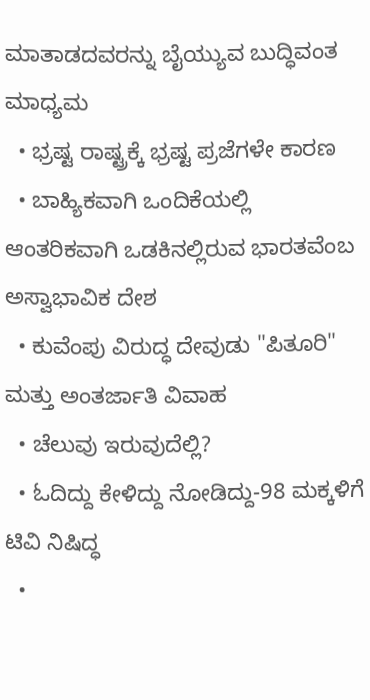ಮಾತಾಡದವರನ್ನು ಬೈಯ್ಯುವ ಬುದ್ಧಿವಂತ ಮಾಧ್ಯಮ
  • ಭ್ರಷ್ಟ ರಾಷ್ಟ್ರಕ್ಕೆ ಭ್ರಷ್ಟ ಪ್ರಜೆಗಳೇ ಕಾರಣ
  • ಬಾಹ್ಯಿಕವಾಗಿ ಒಂದಿಕೆಯಲ್ಲಿ ಆಂತರಿಕವಾಗಿ ಒಡಕಿನಲ್ಲಿರುವ ಭಾರತವೆಂಬ ಅಸ್ವಾಭಾವಿಕ ದೇಶ
  • ಕುವೆಂಪು ವಿರುದ್ಧ ದೇವುಡು "ಪಿತೂರಿ" ಮತ್ತು ಅಂತರ್ಜಾತಿ ವಿವಾಹ
  • ಚೆಲುವು ಇರುವುದೆಲ್ಲಿ?
  • ಓದಿದ್ದು ಕೇಳಿದ್ದು ನೋಡಿದ್ದು-98 ಮಕ್ಕಳಿಗೆ ಟಿವಿ ನಿಷಿದ್ಧ
  •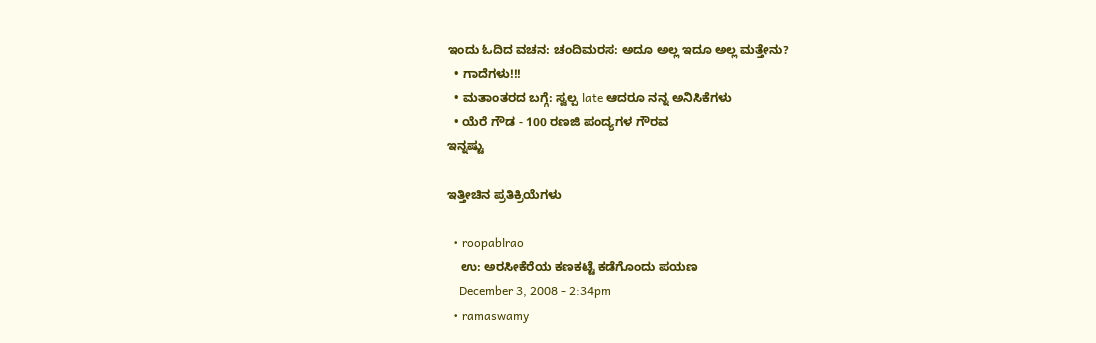ಇಂದು ಓದಿದ ವಚನ: ಚಂದಿಮರಸ: ಅದೂ ಅಲ್ಲ ಇದೂ ಅಲ್ಲ ಮತ್ತೇನು?
  • ಗಾದೆಗಳು!!!
  • ಮತಾಂತರದ ಬಗ್ಗೆ: ಸ್ವಲ್ಪ late ಆದರೂ ನನ್ನ ಅನಿಸಿಕೆಗಳು
  • ಯೆರೆ ಗೌಡ - 100 ರಣಜಿ ಪಂದ್ಯಗಳ ಗೌರವ
ಇನ್ನಷ್ಟು

ಇತ್ತೀಚಿನ ಪ್ರತಿಕ್ರಿಯೆಗಳು

  • roopablrao
    ಉ: ಅರಸೀಕೆರೆಯ ಕಣಕಟ್ಟೆ ಕಡೆಗೊಂದು ಪಯಣ
    December 3, 2008 - 2:34pm
  • ramaswamy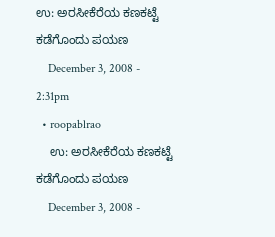ಉ: ಅರಸೀಕೆರೆಯ ಕಣಕಟ್ಟೆ ಕಡೆಗೊಂದು ಪಯಣ
    December 3, 2008 - 2:31pm
  • roopablrao
    ಉ: ಅರಸೀಕೆರೆಯ ಕಣಕಟ್ಟೆ ಕಡೆಗೊಂದು ಪಯಣ
    December 3, 2008 -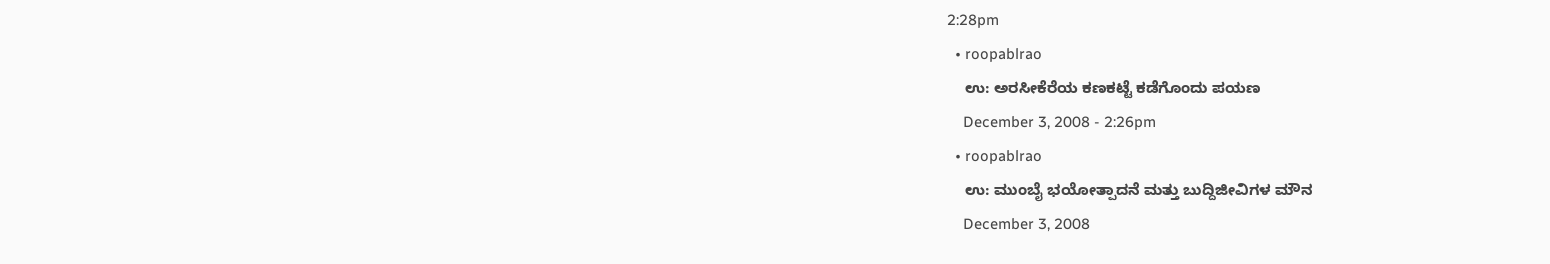2:28pm
  • roopablrao
    ಉ: ಅರಸೀಕೆರೆಯ ಕಣಕಟ್ಟೆ ಕಡೆಗೊಂದು ಪಯಣ
    December 3, 2008 - 2:26pm
  • roopablrao
    ಉ: ಮುಂಬೈ ಭಯೋತ್ಪಾದನೆ ಮತ್ತು ಬುದ್ದಿಜೀವಿಗಳ ಮೌನ
    December 3, 2008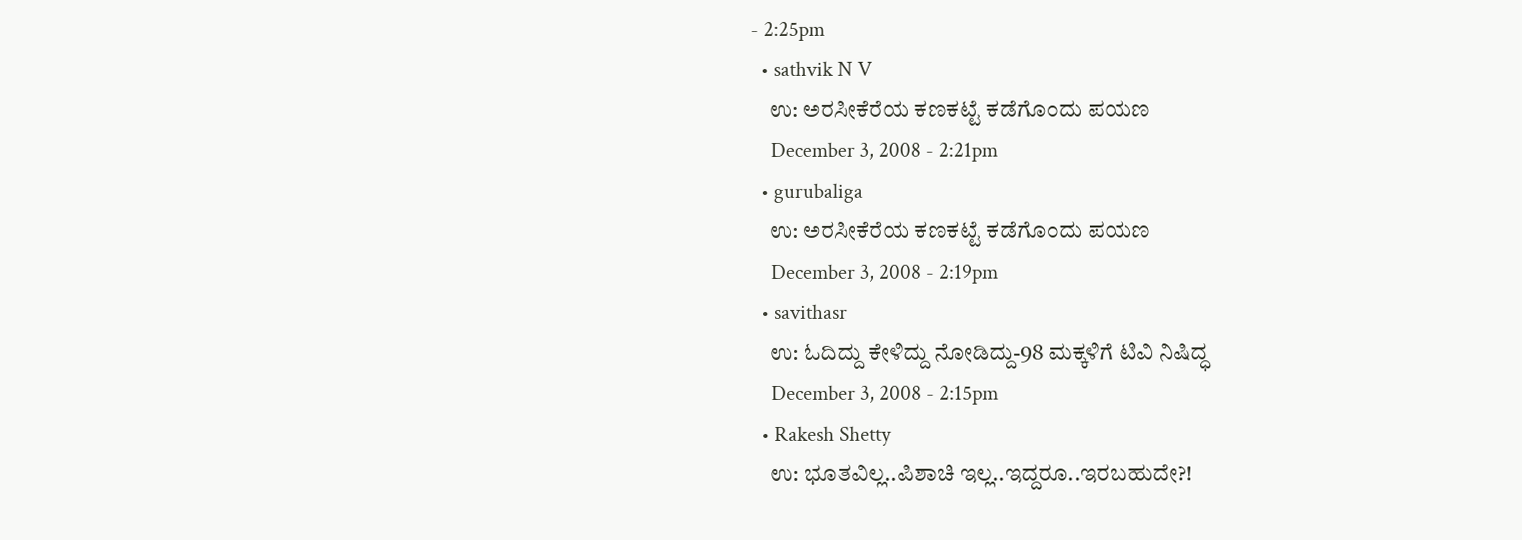- 2:25pm
  • sathvik N V
    ಉ: ಅರಸೀಕೆರೆಯ ಕಣಕಟ್ಟೆ ಕಡೆಗೊಂದು ಪಯಣ
    December 3, 2008 - 2:21pm
  • gurubaliga
    ಉ: ಅರಸೀಕೆರೆಯ ಕಣಕಟ್ಟೆ ಕಡೆಗೊಂದು ಪಯಣ
    December 3, 2008 - 2:19pm
  • savithasr
    ಉ: ಓದಿದ್ದು ಕೇಳಿದ್ದು ನೋಡಿದ್ದು-98 ಮಕ್ಕಳಿಗೆ ಟಿವಿ ನಿಷಿದ್ಧ
    December 3, 2008 - 2:15pm
  • Rakesh Shetty
    ಉ: ಭೂತವಿಲ್ಲ..ಪಿಶಾಚಿ ಇಲ್ಲ..ಇದ್ದರೂ..ಇರಬಹುದೇ?!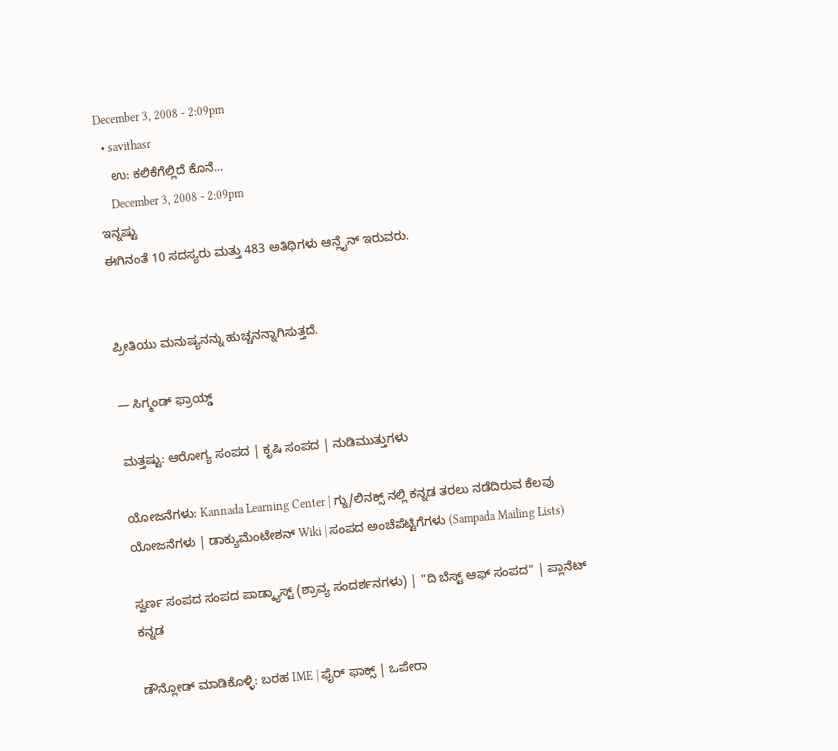December 3, 2008 - 2:09pm
  • savithasr
    ಉ: ಕಲಿಕೆಗೆಲ್ಲಿದೆ ಕೊನೆ...
    December 3, 2008 - 2:09pm
ಇನ್ನಷ್ಟು
ಈಗಿನಂತೆ 10 ಸದಸ್ಯರು ಮತ್ತು 483 ಅತಿಥಿಗಳು ಆನ್ಲೈನ್ ಇರುವರು.


ಪ್ರೀತಿಯು ಮನುಷ್ಯನನ್ನು ಹುಚ್ಚನನ್ನಾಗಿಸುತ್ತದೆ.

— ಸಿಗ್ಮಂಡ್ ಫ್ರಾಯ್ಡ್

ಮತ್ತಷ್ಟು: ಆರೋಗ್ಯ ಸಂಪದ | ಕೃಷಿ ಸಂಪದ | ನುಡಿಮುತ್ತುಗಳು

ಯೋಜನೆಗಳು: Kannada Learning Center | ಗ್ನು/ಲಿನಕ್ಸ್ ನಲ್ಲಿ ಕನ್ನಡ ತರಲು ನಡೆದಿರುವ ಕೆಲವು ಯೋಜನೆಗಳು | ಡಾಕ್ಯುಮೆಂಟೇಶನ್ Wiki | ಸಂಪದ ಅಂಚೆಪೆಟ್ಟಿಗೆಗಳು (Sampada Mailing Lists)

ಸ್ವರ್ಣ ಸಂಪದ ಸಂಪದ ಪಾಡ್ಕ್ಯಾಸ್ಟ್ (ಶ್ರಾವ್ಯ ಸಂದರ್ಶನಗಳು) | "ದಿ ಬೆಸ್ಟ್ ಆಫ್ ಸಂಪದ" | ಪ್ಲಾನೆಟ್ ಕನ್ನಡ

ಡೌನ್ಲೋಡ್ ಮಾಡಿಕೊಳ್ಳಿ: ಬರಹ IME | ಫೈರ್ ಫಾಕ್ಸ್ | ಒಪೇರಾ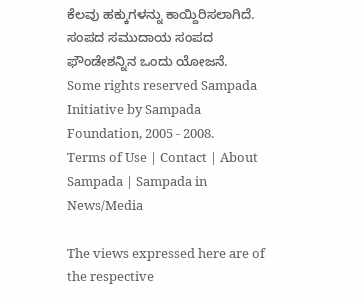ಕೆಲವು ಹಕ್ಕುಗಳನ್ನು ಕಾಯ್ದಿರಿಸಲಾಗಿದೆ. ಸಂಪದ ಸಮುದಾಯ ಸಂಪದ ಫೌಂಡೇಶನ್ನಿನ ಒಂದು ಯೋಜನೆ.
Some rights reserved Sampada Initiative by Sampada Foundation, 2005 - 2008.
Terms of Use | Contact | About Sampada | Sampada in News/Media

The views expressed here are of the respective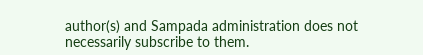author(s) and Sampada administration does not necessarily subscribe to them.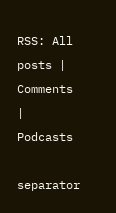RSS: All posts | Comments | Podcasts

separator